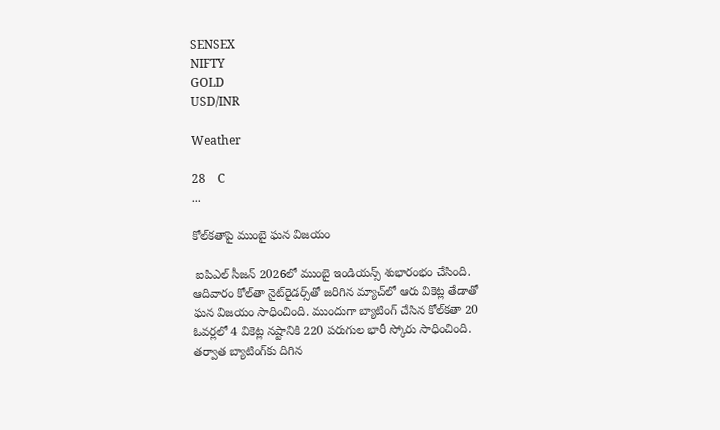SENSEX
NIFTY
GOLD
USD/INR

Weather

28    C
...

కోల్‌కతాపై ముంబై ఘన విజయం

 ఐపిఎల్ సీజన్ 2026లో ముంబై ఇండియన్స్ శుభారంభం చేసింది. ఆదివారం కోల్‌తా నైట్‌రైడర్స్‌తో జరిగిన మ్యాచ్‌లో ఆరు వికెట్ల తేడాతో ఘన విజయం సాధించింది. ముందుగా బ్యాటింగ్ చేసిన కోల్‌కతా 20 ఓవర్లలో 4 వికెట్ల నష్టానికి 220 పరుగుల భారీ స్కోరు సాధించింది. తర్వాత బ్యాటింగ్‌కు దిగిన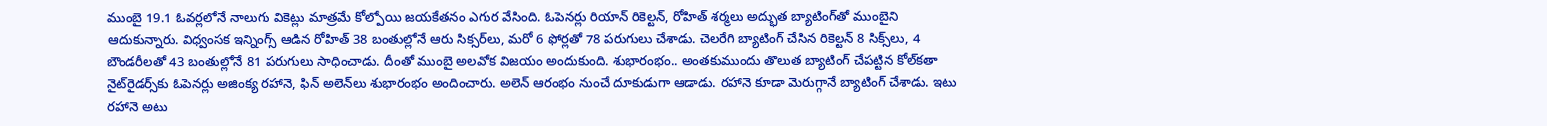ముంబై 19.1 ఓవర్లలోనే నాలుగు వికెట్లు మాత్రమే కోల్పోయి జయకేతనం ఎగుర వేసింది. ఓపెనర్లు రియాన్ రికెల్టన్, రోహిత్ శర్మలు అద్భుత బ్యాటింగ్‌తో ముంబైని ఆదుకున్నారు. విధ్వంసక ఇన్నింగ్స్ ఆడిన రోహిత్ 38 బంతుల్లోనే ఆరు సిక్సర్‌లు, మరో 6 ఫోర్లతో 78 పరుగులు చేశాడు. చెలరేగి బ్యాటింగ్ చేసిన రికెల్టన్ 8 సిక్స్‌లు, 4 బౌండరీలతో 43 బంతుల్లోనే 81 పరుగులు సాధించాడు. దీంతో ముంబై అలవోక విజయం అందుకుంది. శుభారంభం.. అంతకుముందు తొలుత బ్యాటింగ్ చేపట్టిన కోల్‌కతా నైట్‌రైడర్స్‌కు ఓపెనర్లు అజింక్య రహానె, ఫిన్ అలెన్‌లు శుభారంభం అందించారు. అలెన్ ఆరంభం నుంచే దూకుడుగా ఆడాడు. రహానె కూడా మెరుగ్గానే బ్యాటింగ్ చేశాడు. ఇటు రహానె అటు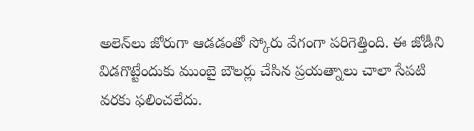అలెన్‌లు జోరుగా ఆడడంతో స్కోరు వేగంగా పరిగెత్తింది. ఈ జోడీని విడగొట్టేందుకు ముంబై బౌలర్లు చేసిన ప్రయత్నాలు చాలా సేపటి వరకు ఫలించలేదు.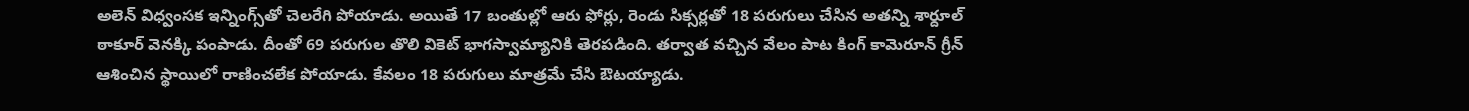అలెన్ విధ్వంసక ఇన్నింగ్స్‌తో చెలరేగి పోయాడు. అయితే 17 బంతుల్లో ఆరు ఫోర్లు, రెండు సిక్సర్లతో 18 పరుగులు చేసిన అతన్ని శార్దూల్ ఠాకూర్ వెనక్కి పంపాడు. దీంతో 69 పరుగుల తొలి వికెట్ భాగస్వామ్యానికి తెరపడింది. తర్వాత వచ్చిన వేలం పాట కింగ్ కామెరూన్ గ్రీన్ ఆశించిన స్థాయిలో రాణించలేక పోయాడు. కేవలం 18 పరుగులు మాత్రమే చేసి ఔటయ్యాడు.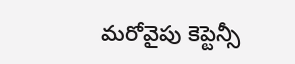మరోవైపు కెప్టెన్సీ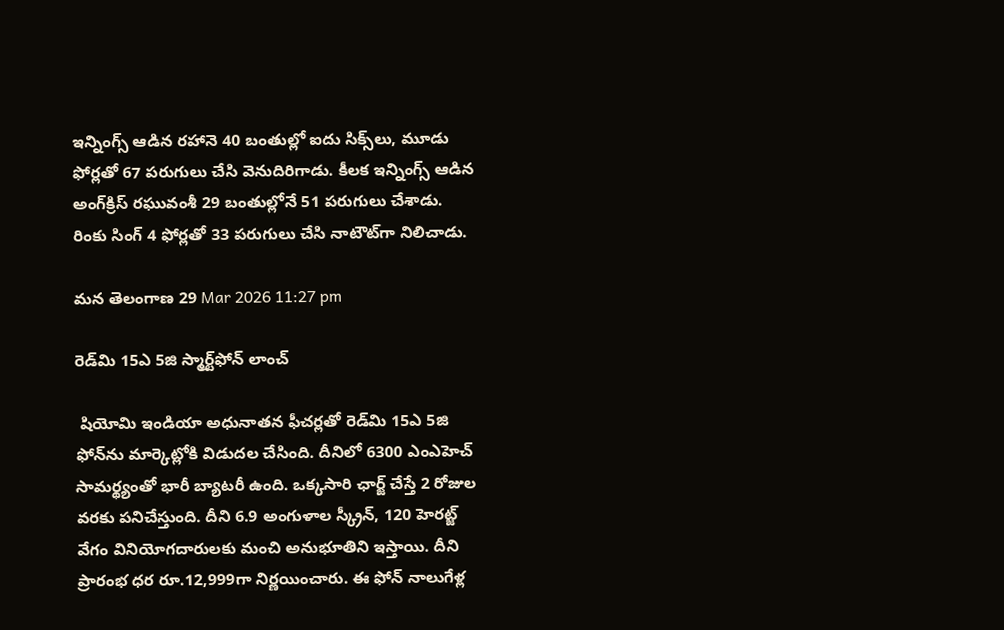ఇన్నింగ్స్ ఆడిన రహానె 40 బంతుల్లో ఐదు సిక్స్‌లు, మూడు ఫోర్లతో 67 పరుగులు చేసి వెనుదిరిగాడు. కీలక ఇన్నింగ్స్ ఆడిన అంగ్‌క్రిస్ రఘువంశీ 29 బంతుల్లోనే 51 పరుగులు చేశాడు. రింకు సింగ్ 4 ఫోర్లతో 33 పరుగులు చేసి నాటౌట్‌గా నిలిచాడు.

మన తెలంగాణ 29 Mar 2026 11:27 pm

రెడ్‌మి 15ఎ 5జి స్మార్ట్‌ఫోన్ లాంచ్

 షియోమి ఇండియా అధునాతన ఫీచర్లతో రెడ్‌మి 15ఎ 5జి ఫోన్‌ను మార్కెట్లోకి విడుదల చేసింది. దీనిలో 6300 ఎంఎహెచ్ సామర్థ్యంతో భారీ బ్యాటరీ ఉంది. ఒక్కసారి ఛార్జ్ చేస్తే 2 రోజుల వరకు పనిచేస్తుంది. దీని 6.9 అంగుళాల స్క్రీన్, 120 హెరట్జ్ వేగం వినియోగదారులకు మంచి అనుభూతిని ఇస్తాయి. దీని ప్రారంభ ధర రూ.12,999గా నిర్ణయించారు. ఈ ఫోన్ నాలుగేళ్ల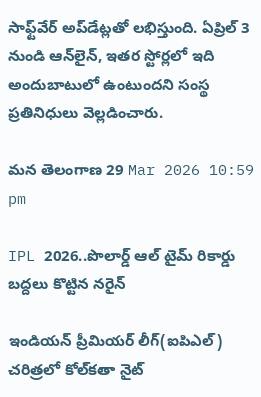సాఫ్ట్‌వేర్ అప్‌డేట్లతో లభిస్తుంది. ఏప్రిల్ 3 నుండి ఆన్‌లైన్, ఇతర స్టోర్లలో ఇది అందుబాటులో ఉంటుందని సంస్థ ప్రతినిధులు వెల్లడించారు.

మన తెలంగాణ 29 Mar 2026 10:59 pm

IPL 2026..పొలార్డ్ ఆల్ టైమ్ రికార్డు బద్దలు కొట్టిన నరైన్

ఇండియన్ ప్రీమియర్ లీగ్(ఐపిఎల్) చరిత్రలో కోల్‌కతా నైట్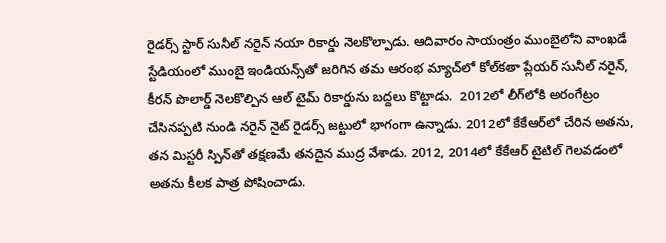రైడర్స్ స్టార్ సునీల్ నరైన్ నయా రికార్డు నెలకొల్పాడు. ఆదివారం సాయంత్రం ముంబైలోని వాంఖడే స్టేడియంలో ముంబై ఇండియన్స్‌తో జరిగిన తమ ఆరంభ మ్యాచ్‌లో కోల్‌కతా ప్లేయర్ సునీల్ నరైన్, కీరన్ పొలార్డ్ నెలకొల్పిన ఆల్ టైమ్ రికార్డును బద్దలు కొట్టాడు.  2012లో లీగ్‌లోకి అరంగేట్రం చేసినప్పటి నుండి నరైన్ నైట్ రైడర్స్ జట్టులో భాగంగా ఉన్నాడు. 2012లో కేకేఆర్‌లో చేరిన అతను, తన మిస్టరీ స్పిన్‌తో తక్షణమే తనదైన ముద్ర వేశాడు. 2012, 2014లో కేకేఆర్ టైటిల్ గెలవడంలో అతను కీలక పాత్ర పోషించాడు.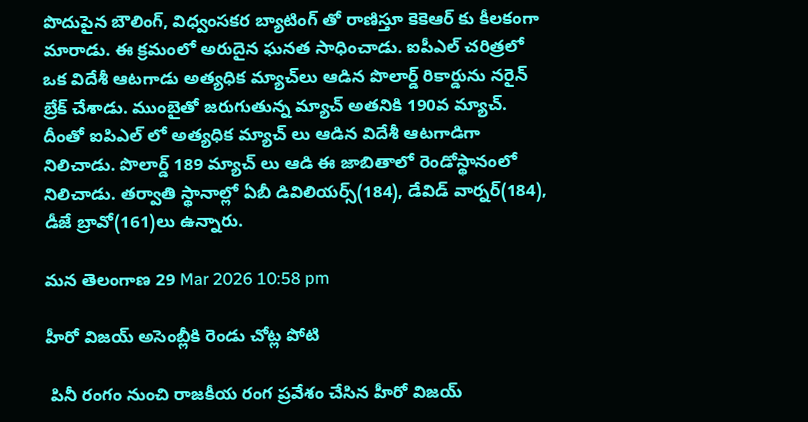పొదుపైన బౌలింగ్, విధ్వంసకర బ్యాటింగ్ తో రాణిస్తూ కెకెఆర్ కు కీలకంగా మారాడు. ఈ క్రమంలో అరుదైన ఘనత సాధించాడు. ఐపీఎల్ చరిత్రలో ఒక విదేశీ ఆటగాడు అత్యధిక మ్యాచ్‌లు ఆడిన పొలార్డ్ రికార్డును నరైన్ బ్రేక్ చేశాడు. ముంబైతో జరుగుతున్న మ్యాచ్ అతనికి 190వ మ్యాచ్. దీంతో ఐపిఎల్ లో అత్యధిక మ్యాచ్ లు ఆడిన విదేశీ ఆటగాడిగా నిలిచాడు. పొలార్డ్ 189 మ్యాచ్ లు ఆడి ఈ జాబితాలో రెండోస్థానంలో నిలిచాడు. తర్వాతి స్థానాల్లో ఏబీ డివిలియర్స్(184), డేవిడ్ వార్నర్(184), డీజే బ్రావో(161)లు ఉన్నారు.

మన తెలంగాణ 29 Mar 2026 10:58 pm

హీరో విజయ్ అసెంబ్లీకి రెండు చోట్ల పోటి

 పినీ రంగం నుంచి రాజకీయ రంగ ప్రవేశం చేసిన హీరో విజయ్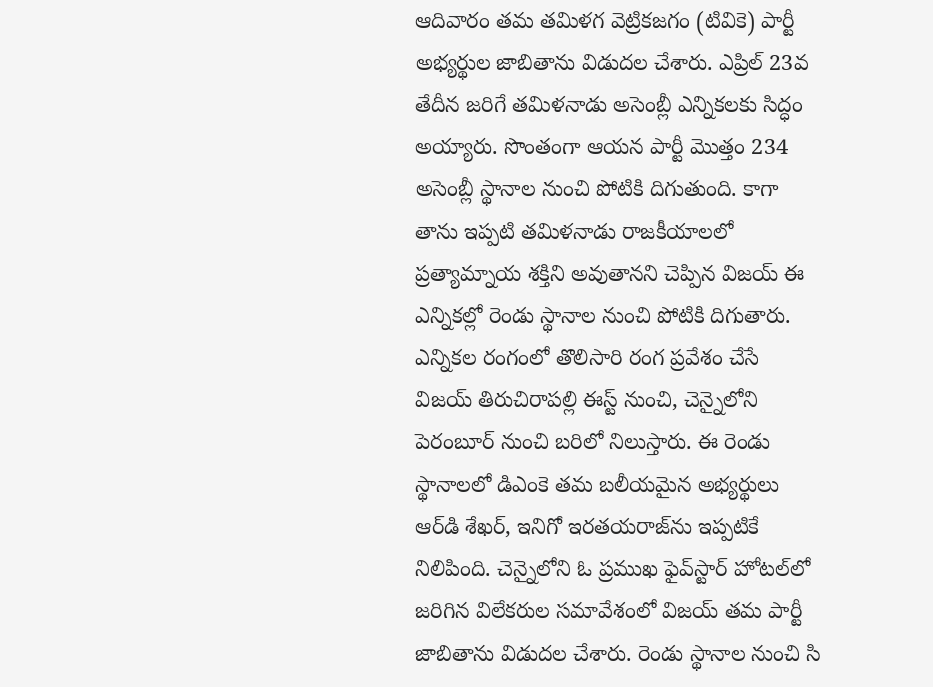ఆదివారం తమ తమిళగ వెట్రికజగం (టివికె) పార్టీ అభ్యర్థుల జాబితాను విడుదల చేశారు. ఎప్రిల్ 23వ తేదీన జరిగే తమిళనాడు అసెంబ్లీ ఎన్నికలకు సిద్ధం అయ్యారు. సొంతంగా ఆయన పార్టీ మొత్తం 234 అసెంబ్లీ స్థానాల నుంచి పోటికి దిగుతుంది. కాగా తాను ఇప్పటి తమిళనాడు రాజకీయాలలో ప్రత్యామ్నాయ శక్తిని అవుతానని చెప్పిన విజయ్ ఈ ఎన్నికల్లో రెండు స్థానాల నుంచి పోటికి దిగుతారు. ఎన్నికల రంగంలో తొలిసారి రంగ ప్రవేశం చేసే విజయ్ తిరుచిరాపల్లి ఈస్ట్ నుంచి, చెన్నైలోని పెరంబూర్ నుంచి బరిలో నిలుస్తారు. ఈ రెండు స్థానాలలో డిఎంకె తమ బలీయమైన అభ్యర్థులు ఆర్‌డి శేఖర్, ఇనిగో ఇరతయరాజ్‌ను ఇప్పటికే నిలిపింది. చెన్నైలోని ఓ ప్రముఖ ఫైవ్‌స్టార్ హోటల్‌లో జరిగిన విలేకరుల సమావేశంలో విజయ్ తమ పార్టీ జాబితాను విడుదల చేశారు. రెండు స్థానాల నుంచి సి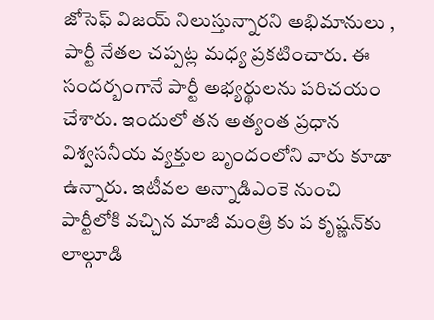జోసెఫ్ విజయ్ నిలుస్తున్నారని అభిమానులు , పార్టీ నేతల చప్పట్ల మధ్య ప్రకటించారు. ఈ సందర్బంగానే పార్టీ అభ్యర్థులను పరిచయం చేశారు. ఇందులో తన అత్యంత ప్రధాన విశ్వసనీయ వ్యక్తుల బృందంలోని వారు కూడా ఉన్నారు. ఇటీవల అన్నాడిఎంకె నుంచి పార్టీలోకి వచ్చిన మాజీ మంత్రి కు ప కృష్ణన్‌కు లాల్గూడి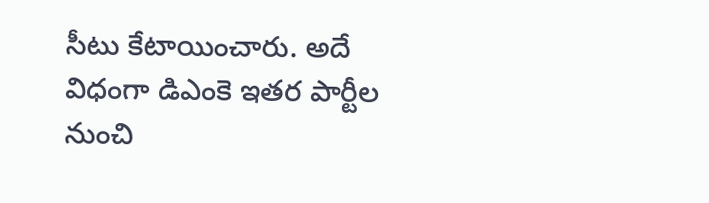సీటు కేటాయించారు. అదే విధంగా డిఎంకె ఇతర పార్టీల నుంచి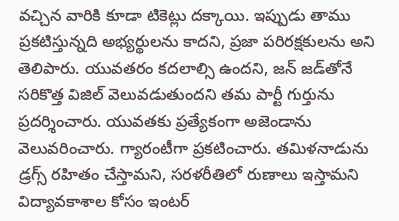వచ్చిన వారికి కూడా టికెట్లు దక్కాయి. ఇప్పుడు తాము ప్రకటిస్తున్నది అభ్యర్థులను కాదని, ప్రజా పరిరక్షకులను అని తెలిపారు. యువతరం కదలాల్సి ఉందని, జన్ జడ్‌తోనే సరికొత్త విజిల్ వెలువడుతుందని తమ పార్టీ గుర్తును ప్రదర్శించారు. యువతకు ప్రత్యేకంగా అజెండాను వెలువరించారు. గ్యారంటీగా ప్రకటించారు. తమిళనాడును డ్రగ్స్ రహితం చేస్తామని, సరళరీతిలో రుణాలు ఇస్తామని విద్యావకాశాల కోసం ఇంటర్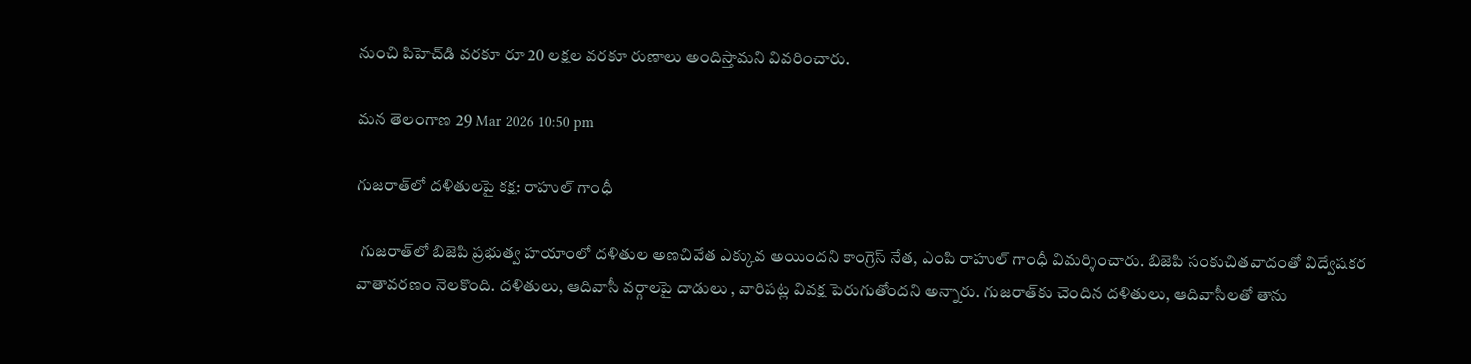నుంచి పిహెచ్‌డి వరకూ రూ 20 లక్షల వరకూ రుణాలు అందిస్తామని వివరించారు.

మన తెలంగాణ 29 Mar 2026 10:50 pm

గుజరాత్‌లో దళితులపై కక్ష: రాహుల్ గాంధీ

 గుజరాత్‌లో బిజెపి ప్రభుత్వ హయాంలో దళితుల అణచివేత ఎక్కువ అయిందని కాంగ్రెస్ నేత, ఎంపి రాహుల్ గాంధీ విమర్శించారు. బిజెపి సంకుచితవాదంతో విద్వేషకర వాతావరణం నెలకొంది. దళితులు, ఆదివాసీ వర్గాలపై దాడులు , వారిపట్ల వివక్ష పెరుగుతోందని అన్నారు. గుజరాత్‌కు చెందిన దళితులు, ఆదివాసీలతో తాను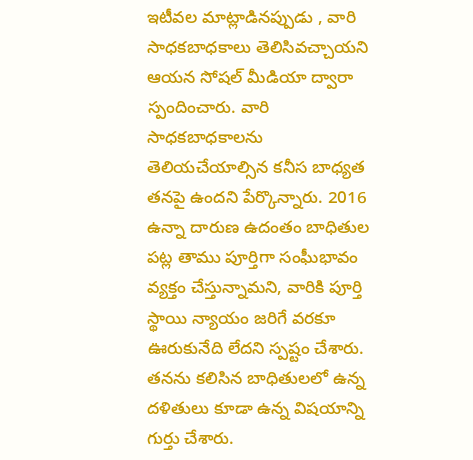ఇటీవల మాట్లాడినప్పుడు , వారి సాధకబాధకాలు తెలిసివచ్చాయని ఆయన సోషల్ మీడియా ద్వారా స్పందించారు. వారి సాధకబాధకాలను తెలియచేయాల్సిన కనీస బాధ్యత తనపై ఉందని పేర్కొన్నారు. 2016 ఉన్నా దారుణ ఉదంతం బాధితుల పట్ల తాము పూర్తిగా సంఘీభావం వ్యక్తం చేస్తున్నామని, వారికి పూర్తి స్థాయి న్యాయం జరిగే వరకూ ఊరుకునేది లేదని స్పష్టం చేశారు. తనను కలిసిన బాధితులలో ఉన్న దళితులు కూడా ఉన్న విషయాన్ని గుర్తు చేశారు.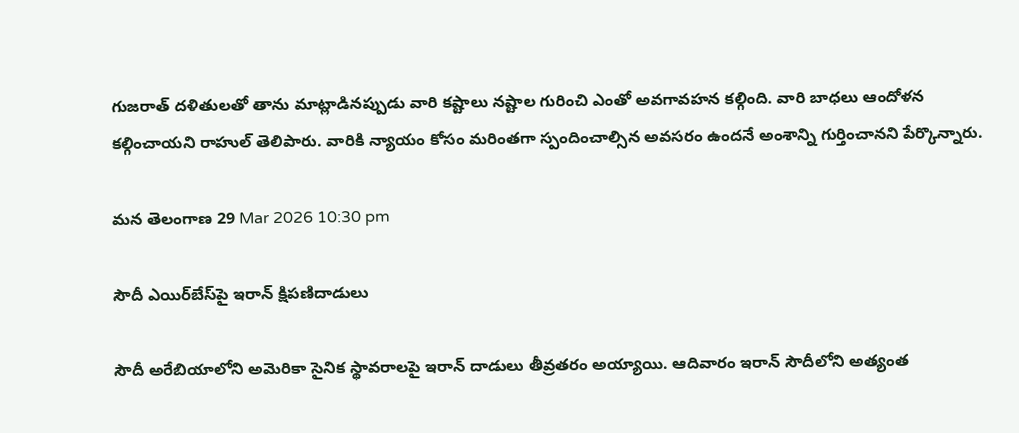గుజరాత్ దళితులతో తాను మాట్లాడినప్పుడు వారి కష్టాలు నష్టాల గురించి ఎంతో అవగావహన కల్గింది. వారి బాధలు ఆందోళన కల్గించాయని రాహుల్ తెలిపారు. వారికి న్యాయం కోసం మరింతగా స్పందించాల్సిన అవసరం ఉందనే అంశాన్ని గుర్తించానని పేర్కొన్నారు.

మన తెలంగాణ 29 Mar 2026 10:30 pm

సౌదీ ఎయిర్‌బేస్‌పై ఇరాన్ క్షిపణిదాడులు

సౌదీ అరేబియాలోని అమెరికా సైనిక స్థావరాలపై ఇరాన్ దాడులు తీవ్రతరం అయ్యాయి. ఆదివారం ఇరాన్ సౌదీలోని అత్యంత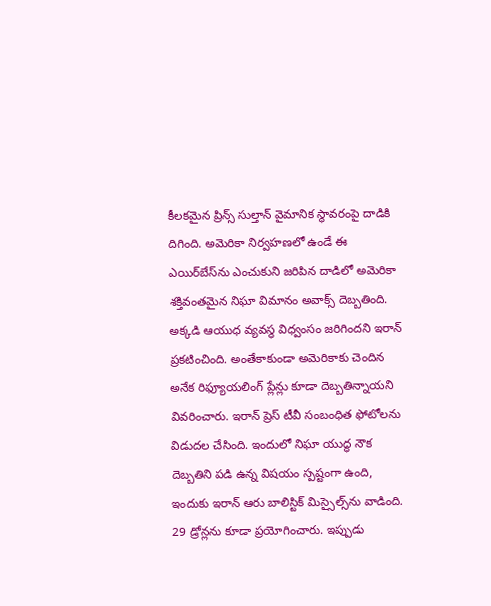కీలకమైన ప్రిన్స్ సుల్తాన్ వైమానిక స్థావరంపై దాడికి దిగింది. అమెరికా నిర్వహణలో ఉండే ఈ ఎయిర్‌బేస్‌ను ఎంచుకుని జరిపిన దాడిలో అమెరికా శక్తివంతమైన నిఘా విమానం అవాక్స్ దెబ్బతింది. అక్కడి ఆయుధ వ్యవస్థ విధ్వంసం జరిగిందని ఇరాన్ ప్రకటించింది. అంతేకాకుండా అమెరికాకు చెందిన అనేక రిఫ్యూయలింగ్ ప్లేన్లు కూడా దెబ్బతిన్నాయని వివరించారు. ఇరాన్ ప్రెస్ టీవీ సంబంధిత ఫోటోలను విడుదల చేసింది. ఇందులో నిఘా యుద్ధ నౌక దెబ్బతిని పడి ఉన్న విషయం స్పష్టంగా ఉంది, ఇందుకు ఇరాన్ ఆరు బాలిస్టిక్ మిస్సైల్స్‌ను వాడింది. 29 డ్రోన్లను కూడా ప్రయోగించారు. ఇప్పుడు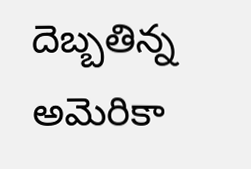దెబ్బతిన్న అమెరికా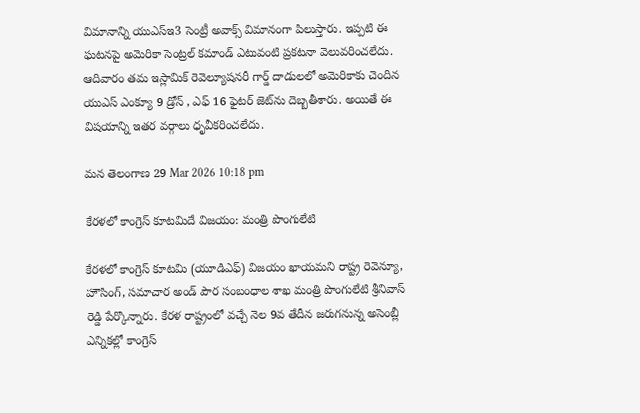విమానాన్ని యుఎస్‌ఇ3 సెంట్రీ అవాక్స్ విమానంగా పిలుస్తారు. ఇప్పటి ఈ ఘటనపై అమెరికా సెంట్రల్ కమాండ్ ఎటువంటి ప్రకటనా వెలువరించలేదు. ఆదివారం తమ ఇస్లామిక్ రెవెల్యూషనరీ గార్డ్ దాడులలో అమెరికాకు చెందిన యుఎస్ ఎంక్యూ 9 డ్రోన్ , ఎఫ్ 16 ఫైటర్ జెట్‌ను దెబ్బతీశారు. అయితే ఈ విషయాన్ని ఇతర వర్గాలు ధృవీకరించలేదు.

మన తెలంగాణ 29 Mar 2026 10:18 pm

కేరళలో కాంగ్రెస్ కూటమిదే విజయం: మంత్రి పొంగులేటి

కేరళలో కాంగ్రెస్ కూటమి (యూడిఎఫ్) విజయం ఖాయమని రాష్ట్ర రెవెన్యూ, హౌసింగ్, సమాచార అండ్ పౌర సంబంధాల శాఖ మంత్రి పొంగులేటి శ్రీనివాస్ రెడ్డి పేర్కొన్నారు. కేరళ రాష్ట్రంలో వచ్చే నెల 9వ తేదీన జరుగనున్న అసెంబ్లీ ఎన్నికల్లో కాంగ్రెస్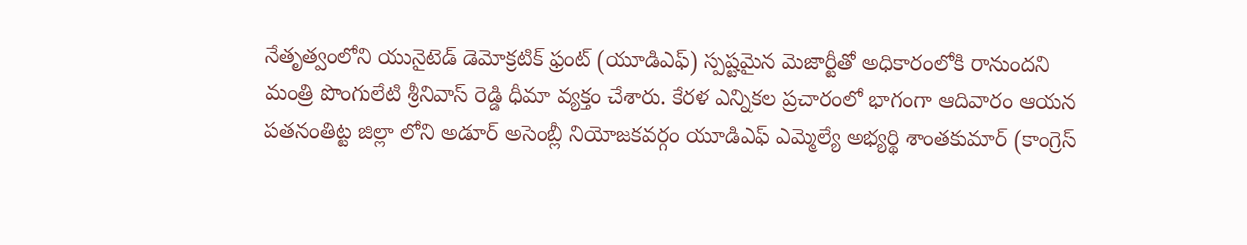నేతృత్వంలోని యునైటెడ్ డెమోక్రటిక్ ఫ్రంట్ (యూడిఎఫ్) స్పష్టమైన మెజార్టీతో అధికారంలోకి రానుందని మంత్రి పొంగులేటి శ్రీనివాస్ రెడ్డి ధీమా వ్యక్తం చేశారు. కేరళ ఎన్నికల ప్రచారంలో భాగంగా ఆదివారం ఆయన పతనంతిట్ట జిల్లా లోని అడూర్ అసెంబ్లీ నియోజకవర్గం యూడిఎఫ్ ఎమ్మెల్యే అభ్యర్థి శాంతకుమార్ (కాంగ్రెస్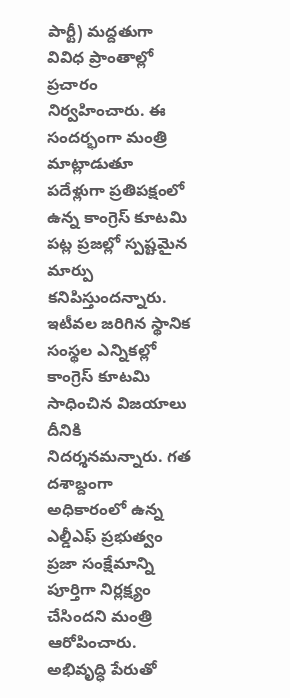పార్టీ) మద్దతుగా వివిధ ప్రాంతాల్లో ప్రచారం నిర్వహించారు. ఈ సందర్భంగా మంత్రి మాట్లాడుతూ పదేళ్లుగా ప్రతిపక్షంలో ఉన్న కాంగ్రెస్ కూటమి పట్ల ప్రజల్లో స్పష్టమైన మార్పు కనిపిస్తుందన్నారు. ఇటీవల జరిగిన స్థానిక సంస్థల ఎన్నికల్లో కాంగ్రెస్ కూటమి సాధించిన విజయాలు దీనికి నిదర్శనమన్నారు. గత దశాబ్దంగా అధికారంలో ఉన్న ఎల్డీఎఫ్ ప్రభుత్వం ప్రజా సంక్షేమాన్ని పూర్తిగా నిర్లక్ష్యం చేసిందని మంత్రి ఆరోపించారు. అభివృద్ధి పేరుతో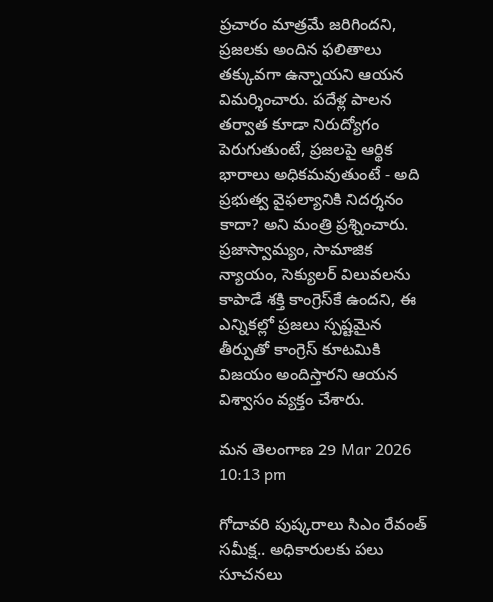ప్రచారం మాత్రమే జరిగిందని, ప్రజలకు అందిన ఫలితాలు తక్కువగా ఉన్నాయని ఆయన విమర్శించారు. పదేళ్ల పాలన తర్వాత కూడా నిరుద్యోగం పెరుగుతుంటే, ప్రజలపై ఆర్థిక భారాలు అధికమవుతుంటే - అది ప్రభుత్వ వైఫల్యానికి నిదర్శనం కాదా? అని మంత్రి ప్రశ్నించారు. ప్రజాస్వామ్యం, సామాజిక న్యాయం, సెక్యులర్ విలువలను కాపాడే శక్తి కాంగ్రెస్‌కే ఉందని, ఈ ఎన్నికల్లో ప్రజలు స్పష్టమైన తీర్పుతో కాంగ్రెస్ కూటమికి విజయం అందిస్తారని ఆయన విశ్వాసం వ్యక్తం చేశారు.

మన తెలంగాణ 29 Mar 2026 10:13 pm

గోదావరి పుష్కరాలు సిఎం రేవంత్ సమీక్ష.. అధికారులకు పలు సూచనలు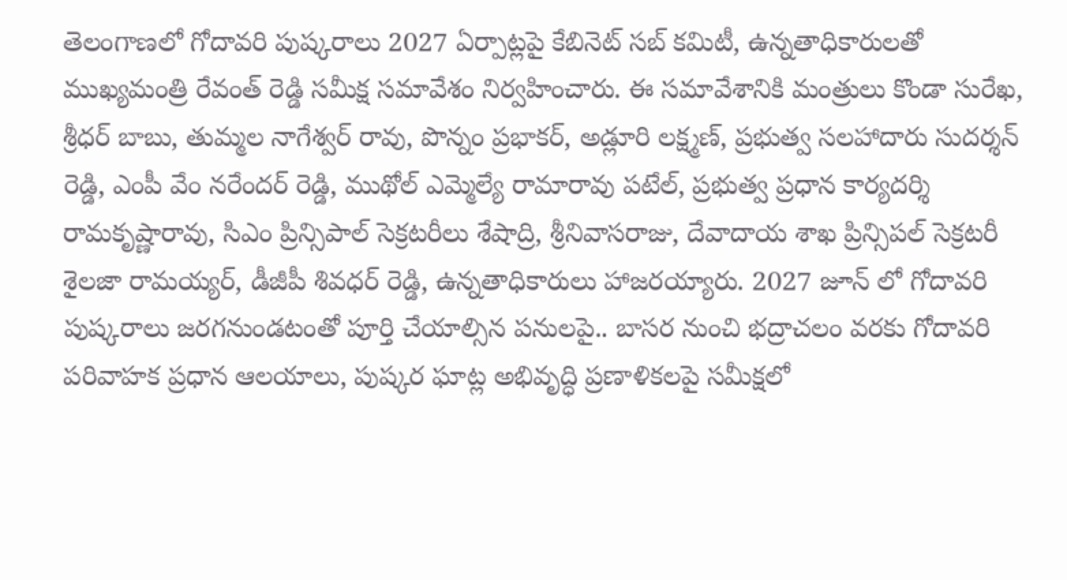తెలంగాణలో గోదావరి పుష్కరాలు 2027 ఏర్పాట్లపై కేబినెట్ సబ్ కమిటీ, ఉన్నతాధికారులతో ముఖ్యమంత్రి రేవంత్ రెడ్డి సమీక్ష సమావేశం నిర్వహించారు. ఈ సమావేశానికి మంత్రులు కొండా సురేఖ, శ్రీధర్ బాబు, తుమ్మల నాగేశ్వర్ రావు, పొన్నం ప్రభాకర్, అడ్లూరి లక్ష్మణ్, ప్రభుత్వ సలహాదారు సుదర్శన్ రెడ్డి, ఎంపీ వేం నరేందర్ రెడ్డి, ముథోల్ ఎమ్మెల్యే రామారావు పటేల్, ప్రభుత్వ ప్రధాన కార్యదర్శి రామకృష్ణారావు, సిఎం ప్రిన్సిపాల్ సెక్రటరీలు శేషాద్రి, శ్రీనివాసరాజు, దేవాదాయ శాఖ ప్రిన్సిపల్ సెక్రటరీ శైలజా రామయ్యర్, డీజీపీ శివధర్ రెడ్డి, ఉన్నతాధికారులు హాజరయ్యారు. 2027 జూన్ లో గోదావరి పుష్కరాలు జరగనుండటంతో పూర్తి చేయాల్సిన పనులపై.. బాసర నుంచి భద్రాచలం వరకు గోదావరి పరివాహక ప్రధాన ఆలయాలు, పుష్కర ఘాట్ల అభివృద్ధి ప్రణాళికలపై సమీక్షలో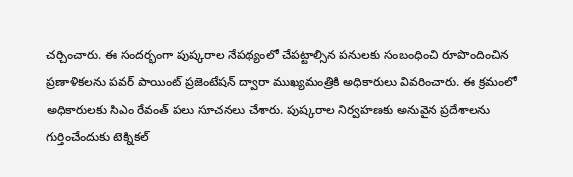చర్చించారు. ఈ సందర్భంగా పుష్కరాల నేపథ్యంలో చేపట్టాల్సిన పనులకు సంబంధించి రూపొందించిన ప్రణాళికలను పవర్ పాయింట్ ప్రజెంటేషన్ ద్వారా ముఖ్యమంత్రికి అధికారులు వివరించారు. ఈ క్రమంలో అధికారులకు సిఎం రేవంత్ పలు సూచనలు చేశారు. పుష్కరాల నిర్వహణకు అనువైన ప్రదేశాలను గుర్తించేందుకు టెక్నికల్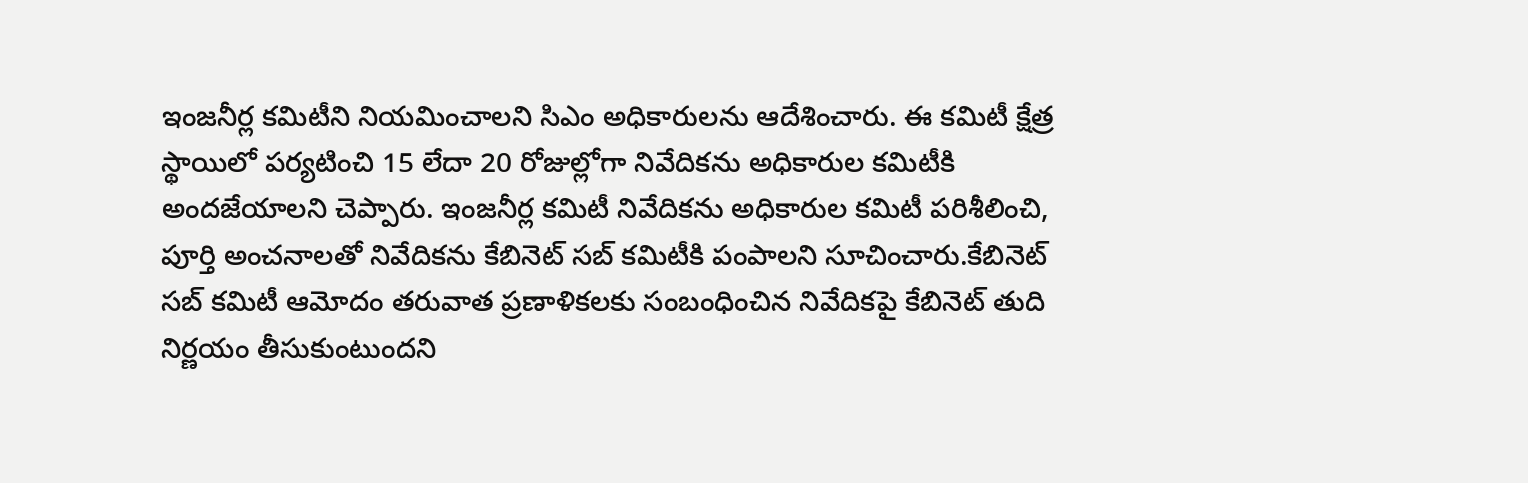ఇంజనీర్ల కమిటీని నియమించాలని సిఎం అధికారులను ఆదేశించారు. ఈ కమిటీ క్షేత్ర స్థాయిలో పర్యటించి 15 లేదా 20 రోజుల్లోగా నివేదికను అధికారుల కమిటీకి అందజేయాలని చెప్పారు. ఇంజనీర్ల కమిటీ నివేదికను అధికారుల కమిటీ పరిశీలించి, పూర్తి అంచనాలతో నివేదికను కేబినెట్ సబ్ కమిటీకి పంపాలని సూచించారు.కేబినెట్ సబ్ కమిటీ ఆమోదం తరువాత ప్రణాళికలకు సంబంధించిన నివేదికపై కేబినెట్ తుది నిర్ణయం తీసుకుంటుందని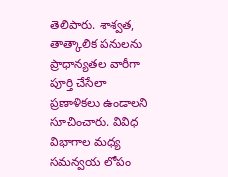తెలిపారు. శాశ్వత, తాత్కాలిక పనులను ప్రాధాన్యతల వారీగా పూర్తి చేసేలా ప్రణాళికలు ఉండాలని సూచించారు. వివిధ విభాగాల మధ్య సమన్వయ లోపం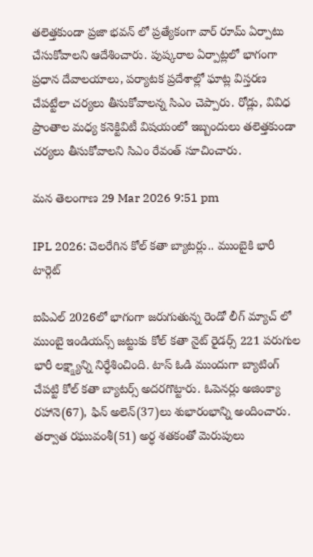తలెత్తకుండా ప్రజా భవన్ లో ప్రత్యేకంగా వార్ రూమ్ ఏర్పాటు చేసుకోవాలని ఆదేశించారు. పుష్కరాల ఏర్పాట్లలో భాగంగా ప్రధాన దేవాలయాలు, పర్యాటక ప్రదేశాల్లో ఘాట్ల విస్తరణ చేపట్టేలా చర్యలు తీసుకోవాలన్న సిఎం చెప్పారు. రోడ్లు, వివిధ ప్రాంతాల మధ్య కనెక్టివిటీ విషయంలో ఇబ్బందులు తలెత్తకుండా చర్యలు తీసుకోవాలని సిఎం రేవంత్ సూచించారు.

మన తెలంగాణ 29 Mar 2026 9:51 pm

IPL 2026: చెలరేగిన కోల్ కతా బ్యాటర్లు.. ముంబైకి భారీ టార్గెట్

ఐపిఎల్ 2026లో భాగంగా జరుగుతున్న రెండో లీగ్ మ్యాచ్ లో ముంబై ఇండియన్స్ జట్టుకు కోల్ కతా నైట్ రైడర్స్ 221 పరుగుల భారీ లక్ష్క్ష్యాన్ని నిర్ధేశించింది. టాస్ ఓడి ముందుగా బ్యాటింగ్ చేపట్టి కోల్ కతా బ్యాటర్స్ అదరగొట్టారు. ఓపెనర్లు అజింక్యా రహానె(67), ఫిన్ అలెన్(37)లు శుభారంభాన్ని అందించారు. తర్వాత రఘువంశీ(51) అర్ధ శతకంతో మెరుపులు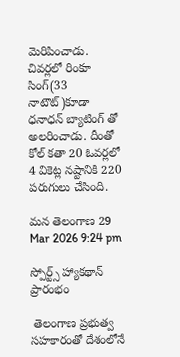మెరిపించాడు. చివర్లలో రింకూ సింగ్(33 నాటౌట్)కూడా ధనాధన్ బ్యాటింగ్ తో అలరించాడు. దీంతో కోల్ కతా 20 ఓవర్లలో 4 వికెట్ల నష్టానికి 220 పరుగులు చేసింది.

మన తెలంగాణ 29 Mar 2026 9:24 pm

స్పోర్ట్స్‌ హ్యాకథాన్‌ ప్రారంభం

 తెలంగాణ ప్రభుత్వ సహకారంతో దేశంలోనే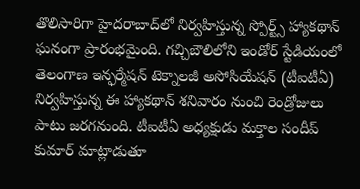తొలిసారిగా హైదరాబాద్‌లో నిర్వహిస్తున్న స్పోర్ట్స్‌ హ్యాకథాన్‌ ఘనంగా ప్రారంభమైంది. గచ్చిబౌలిలోని ఇండోర్‌ స్టేడియంలో తెలంగాణ ఇన్ఫర్మేషన్‌ టెక్నాలజీ అసోసియేషన్‌ (టీఐటీఏ) నిర్వహిస్తున్న ఈ హ్యాకథాన్‌ శనివారం నుంచి రెండ్రోజులు పాటు జరగనుంది. టీఐటీఏ అధ్యక్షుడు మక్తాల సందీప్‌ కుమార్‌ మాట్లాడుతూ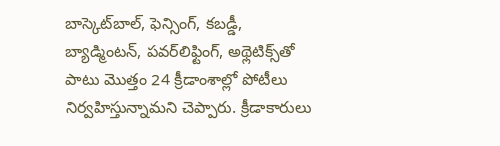బాస్కెట్‌బాల్‌, ఫెన్సింగ్‌, కబడ్డీ, బ్యాడ్మింటన్‌, పవర్‌లిఫ్టింగ్‌, అథ్లెటిక్స్‌తో పాటు మొత్తం 24 క్రీడాంశాల్లో పోటీలు నిర్వహిస్తున్నామని చెప్పారు. క్రీడాకారులు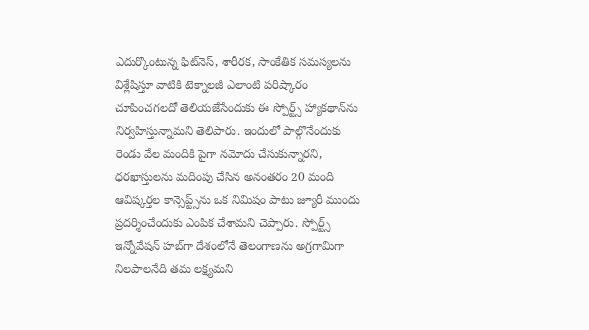ఎదుర్కొంటున్న ఫిట్‌నెస్‌, శారీరక, సాంకేతిక సమస్యలను విశ్లేషిస్తూ వాటికి టెక్నాలజీ ఎలాంటి పరిష్కారం చూపించగలదో తెలియజేసేందుకు ఈ స్పోర్ట్స్‌ హ్యాకథాన్‌ను నిర్వహిస్తున్నామని తెలిపారు. ఇందులో పాల్గొనేందుకు రెండు వేల మందికి పైగా నమోదు చేసుకున్నారని, ధరఖాస్తులను మదింపు చేసిన అనంతరం 20 మంది ఆవిష్కర్తల కాన్సెప్ట్స్‌ను ఒక నిమిషం పాటు జ్యూరీ ముందు ప్రదర్శించేందుకు ఎంపిక చేశామని చెప్పారు. స్పోర్ట్స్‌ ఇన్నోవేషన్‌ హబ్‌గా దేశంలోనే తెలంగాణను అగ్రగామిగా నిలపాలనేది తమ లక్ష్యమని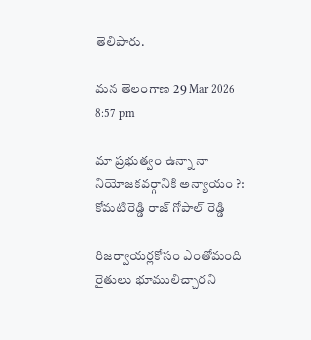తెలిపారు.

మన తెలంగాణ 29 Mar 2026 8:57 pm

మా ప్రభుత్వం ఉన్నా నా నియోజకవర్గానికి అన్యాయం ?: కోమటిరెడ్డి రాజ్ గోపాల్ రెడ్డి

రిజర్వాయర్లకోసం ఎంతోమంది రైతులు భూములిచ్చారని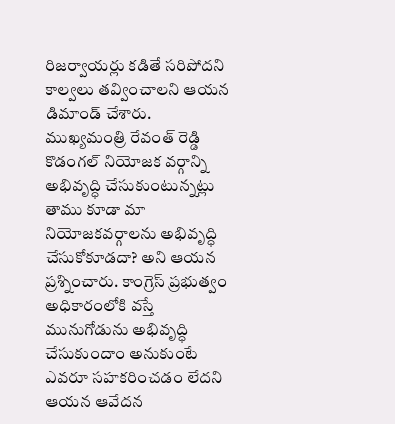రిజర్వాయర్లు కడితే సరిపోదని కాల్వలు తవ్వించాలని ఆయన డిమాండ్ చేశారు. ముఖ్యమంత్రి రేవంత్ రెడ్డి కొడంగల్ నియోజక వర్గాన్ని అభివృద్ధి చేసుకుంటున్నట్లు తాము కూడా మా నియోజకవర్గాలను అభివృద్ధి చేసుకోకూడదా? అని ఆయన ప్రశ్నించారు. కాంగ్రెస్ ప్రభుత్వం అధికారంలోకి వస్తే మునుగోడును అభివృద్ధి చేసుకుందాం అనుకుంటే ఎవరూ సహకరించడం లేదని ఆయన ఆవేదన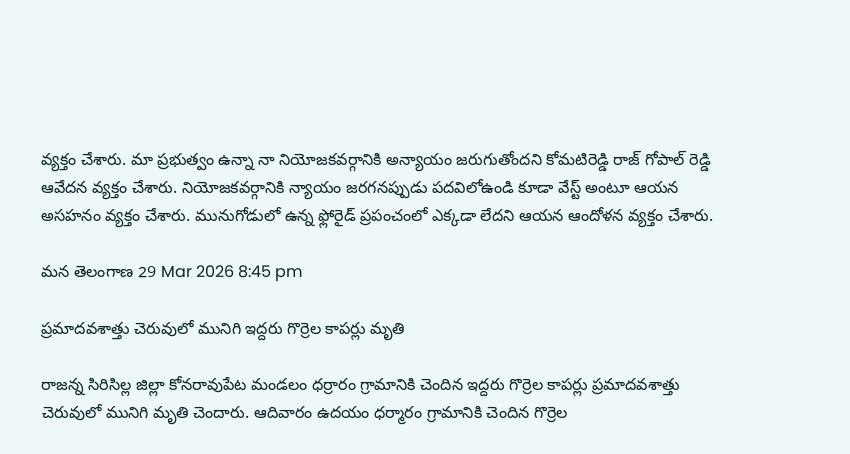వ్యక్తం చేశారు. మా ప్రభుత్వం ఉన్నా నా నియోజకవర్గానికి అన్యాయం జరుగుతోందని కోమటిరెడ్డి రాజ్ గోపాల్ రెడ్డి ఆవేదన వ్యక్తం చేశారు. నియోజకవర్గానికి న్యాయం జరగనప్పుడు పదవిలోఉండి కూడా వేస్ట్ అంటూ ఆయన అసహనం వ్యక్తం చేశారు. మునుగోడులో ఉన్న ఫ్లోరైడ్ ప్రపంచంలో ఎక్కడా లేదని ఆయన ఆందోళన వ్యక్తం చేశారు.

మన తెలంగాణ 29 Mar 2026 8:45 pm

ప్రమాదవశాత్తు చెరువులో మునిగి ఇద్దరు గొర్రెల కాపర్లు మృతి

రాజన్న సిరిసిల్ల జిల్లా కోనరావుపేట మండలం ధర్రారం గ్రామానికి చెందిన ఇద్దరు గొర్రెల కాపర్లు ప్రమాదవశాత్తు చెరువులో మునిగి మృతి చెందారు. ఆదివారం ఉదయం ధర్మారం గ్రామానికి చెందిన గొర్రెల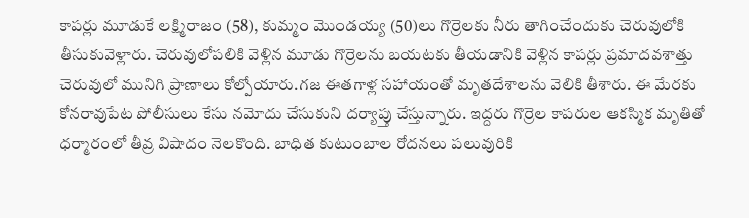కాపర్లు మూడుకే లక్ష్మిరాజం (58), కుమ్మం మొండయ్య (50)లు గొర్రెలకు నీరు తాగించేందుకు చెరువులోకి తీసుకువెళ్లారు. చెరువులోపలికి వెళ్లిన మూడు గొర్రెలను బయటకు తీయడానికి వెళ్లిన కాపర్లు ప్రమాదవశాత్తు చెరువులో మునిగి ప్రాణాలు కోల్పోయారు.గజ ఈతగాళ్ల సహాయంతో మృతదేశాలను వెలికి తీశారు. ఈ మేరకు కోనరావుపేట పోలీసులు కేసు నమోదు చేసుకుని దర్యాప్తు చేస్తున్నారు. ఇద్దరు గొర్రెల కాపరుల ఆకస్మిక మృతితో ధర్మారంలో తీవ్ర విషాదం నెలకొంది. బాధిత కుటుంబాల రోదనలు పలువురికి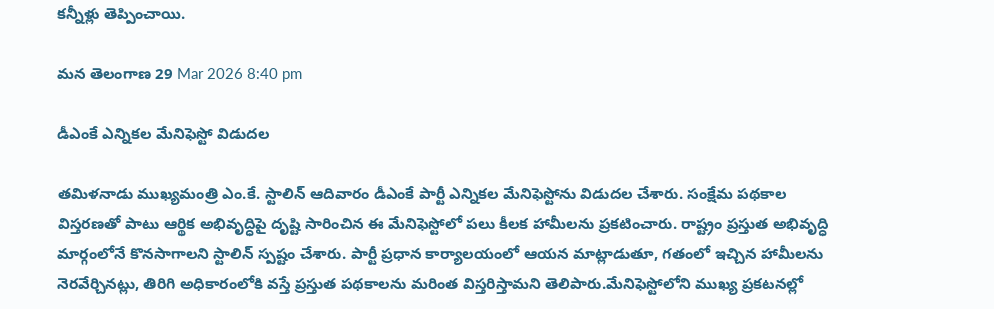కన్నీళ్లు తెప్పించాయి.

మన తెలంగాణ 29 Mar 2026 8:40 pm

డీఎంకే ఎన్నికల మేనిఫెస్టో విడుదల

తమిళనాడు ముఖ్యమంత్రి ఎం.కే. స్టాలిన్ ఆదివారం డీఎంకే పార్టీ ఎన్నికల మేనిఫెస్టోను విడుదల చేశారు. సంక్షేమ పథకాల విస్తరణతో పాటు ఆర్థిక అభివృద్ధిపై దృష్టి సారించిన ఈ మేనిఫెస్టోలో పలు కీలక హామీలను ప్రకటించారు. రాష్ట్రం ప్రస్తుత అభివృద్ధి మార్గంలోనే కొనసాగాలని స్టాలిన్ స్పష్టం చేశారు. పార్టీ ప్రధాన కార్యాలయంలో ఆయన మాట్లాడుతూ, గతంలో ఇచ్చిన హామీలను నెరవేర్చినట్లు, తిరిగి అధికారంలోకి వస్తే ప్రస్తుత పథకాలను మరింత విస్తరిస్తామని తెలిపారు.మేనిఫెస్టోలోని ముఖ్య ప్రకటనల్లో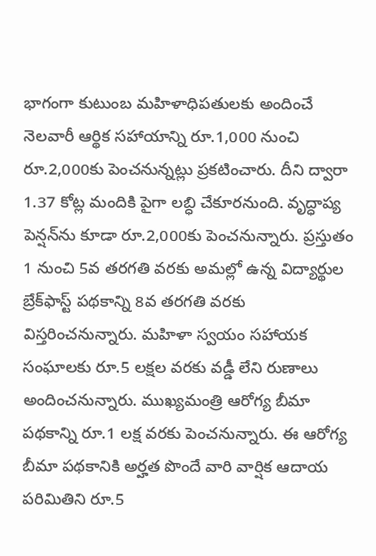భాగంగా కుటుంబ మహిళాధిపతులకు అందించే నెలవారీ ఆర్థిక సహాయాన్ని రూ.1,000 నుంచి రూ.2,000కు పెంచనున్నట్లు ప్రకటించారు. దీని ద్వారా 1.37 కోట్ల మందికి పైగా లబ్ధి చేకూరనుంది. వృద్ధాప్య పెన్షన్‌ను కూడా రూ.2,000కు పెంచనున్నారు. ప్రస్తుతం 1 నుంచి 5వ తరగతి వరకు అమల్లో ఉన్న విద్యార్థుల బ్రేక్‌ఫాస్ట్ పథకాన్ని 8వ తరగతి వరకు విస్తరించనున్నారు. మహిళా స్వయం సహాయక సంఘాలకు రూ.5 లక్షల వరకు వడ్డీ లేని రుణాలు అందించనున్నారు. ముఖ్యమంత్రి ఆరోగ్య బీమా పథకాన్ని రూ.1 లక్ష వరకు పెంచనున్నారు. ఈ ఆరోగ్య బీమా పథకానికి అర్హత పొందే వారి వార్షిక ఆదాయ పరిమితిని రూ.5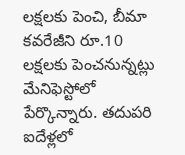లక్షలకు పెంచి, బీమా కవరేజీని రూ.10 లక్షలకు పెంచనున్నట్లు మేనిఫెస్టోలో పేర్కొన్నారు. తదుపరి ఐదేళ్లలో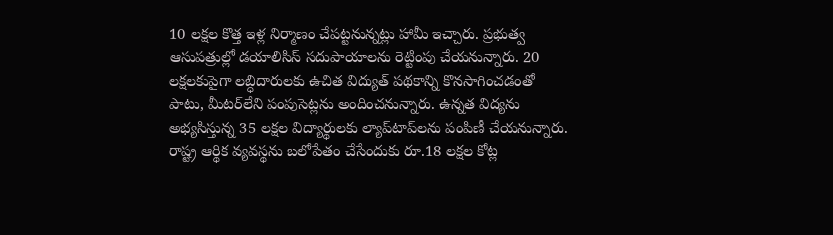10 లక్షల కొత్త ఇళ్ల నిర్మాణం చేపట్టనున్నట్లు హామీ ఇచ్చారు. ప్రభుత్వ ఆసుపత్రుల్లో డయాలిసిస్ సదుపాయాలను రెట్టింపు చేయనున్నారు. 20 లక్షలకుపైగా లబ్ధిదారులకు ఉచిత విద్యుత్ పథకాన్ని కొనసాగించడంతో పాటు, మీటర్‌లేని పంపుసెట్లను అందించనున్నారు. ఉన్నత విద్యను అభ్యసిస్తున్న 35 లక్షల విద్యార్థులకు ల్యాప్‌టాప్‌లను పంపిణీ చేయనున్నారు. రాష్ట్ర ఆర్థిక వ్యవస్థను బలోపేతం చేసేందుకు రూ.18 లక్షల కోట్ల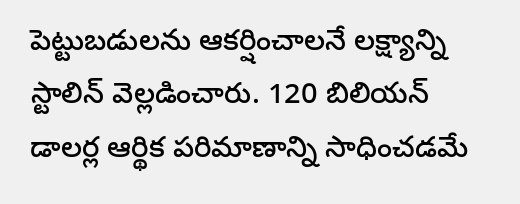పెట్టుబడులను ఆకర్షించాలనే లక్ష్యాన్ని స్టాలిన్ వెల్లడించారు. 120 బిలియన్ డాలర్ల ఆర్థిక పరిమాణాన్ని సాధించడమే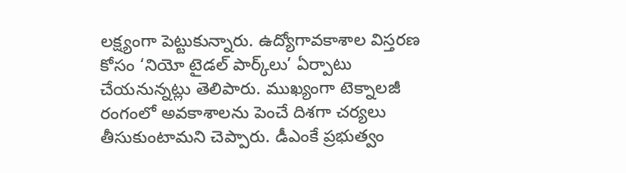లక్ష్యంగా పెట్టుకున్నారు. ఉద్యోగావకాశాల విస్తరణ కోసం ‘నియో టైడల్ పార్క్‌లు’ ఏర్పాటు చేయనున్నట్లు తెలిపారు. ముఖ్యంగా టెక్నాలజీ రంగంలో అవకాశాలను పెంచే దిశగా చర్యలు తీసుకుంటామని చెప్పారు. డీఎంకే ప్రభుత్వం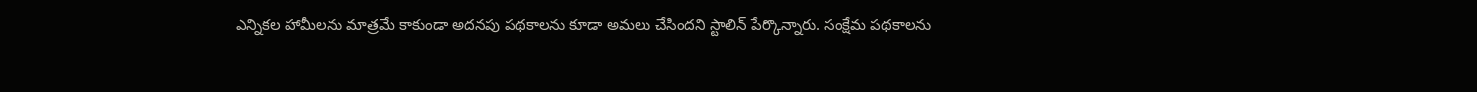ఎన్నికల హామీలను మాత్రమే కాకుండా అదనపు పథకాలను కూడా అమలు చేసిందని స్టాలిన్ పేర్కొన్నారు. సంక్షేమ పథకాలను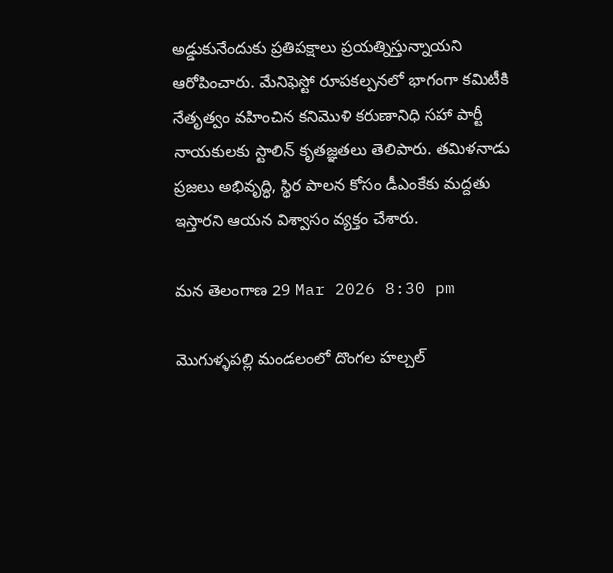అడ్డుకునేందుకు ప్రతిపక్షాలు ప్రయత్నిస్తున్నాయని ఆరోపించారు. మేనిఫెస్టో రూపకల్పనలో భాగంగా కమిటీకి నేతృత్వం వహించిన కనిమొళి కరుణానిధి సహా పార్టీ నాయకులకు స్టాలిన్ కృతజ్ఞతలు తెలిపారు. తమిళనాడు ప్రజలు అభివృద్ధి, స్థిర పాలన కోసం డీఎంకేకు మద్దతు ఇస్తారని ఆయన విశ్వాసం వ్యక్తం చేశారు.

మన తెలంగాణ 29 Mar 2026 8:30 pm

మొగుళ్ళపల్లి మండలంలో దొంగల హల్చల్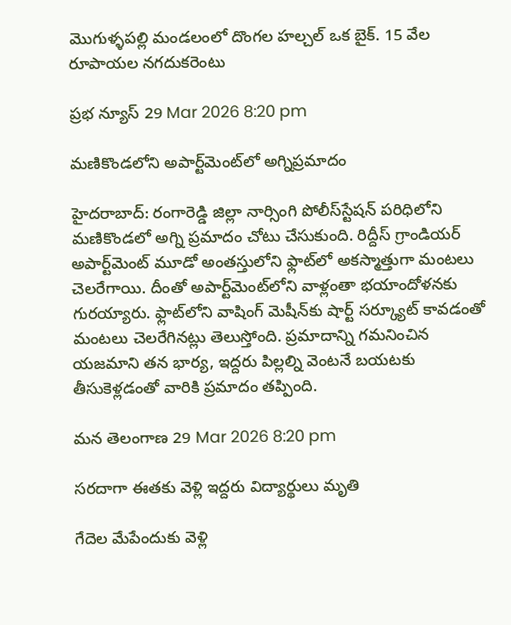మొగుళ్ళపల్లి మండలంలో దొంగల హల్చల్ ఒక బైక్. 15 వేల రూపాయల నగదుకరెంటు

ప్రభ న్యూస్ 29 Mar 2026 8:20 pm

మణికొండలోని అపార్ట్‌మెంట్‌లో అగ్నిప్రమాదం

హైదరాబాద్: రంగారెడ్డి జిల్లా నార్సింగి పోలీస్‌స్టేషన్ పరిధిలోని మణికొండలో అగ్ని ప్రమాదం చోటు చేసుకుంది. రిద్దీస్ గ్రాండియర్ అపార్ట్‌మెంట్ మూడో అంతస్తులోని ఫ్లాట్‌లో అకస్మాత్తుగా మంటలు చెలరేగాయి. దీంతో అపార్ట్‌మెంట్‌లోని వాళ్లంతా భయాందోళనకు గురయ్యారు. ఫ్లాట్‌లోని వాషింగ్ మెషీన్‌కు షార్ట్ సర్క్యూట్ కావడంతో మంటలు చెలరేగినట్లు తెలుస్తోంది. ప్రమాదాన్ని గమనించిన యజమాని తన భార్య, ఇద్దరు పిల్లల్ని వెంటనే బయటకు తీసుకెళ్లడంతో వారికి ప్రమాదం తప్పింది.

మన తెలంగాణ 29 Mar 2026 8:20 pm

సరదాగా ఈతకు వెళ్లి ఇద్దరు విద్యార్థులు మృతి

గేదెల మేపేందుకు వెళ్లి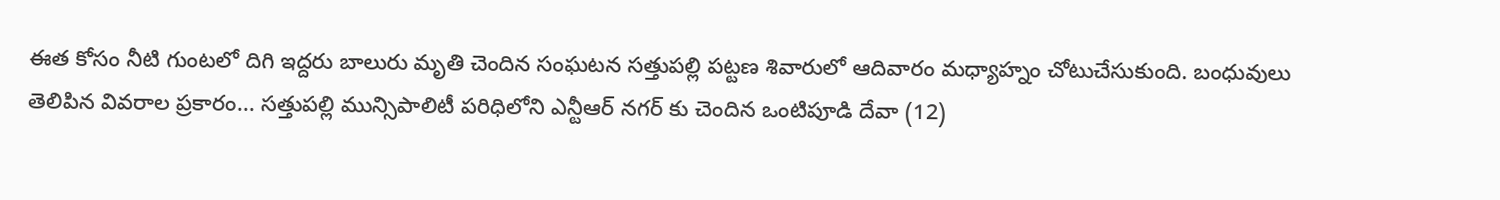ఈత కోసం నీటి గుంటలో దిగి ఇద్దరు బాలురు మృతి చెందిన సంఘటన సత్తుపల్లి పట్టణ శివారులో ఆదివారం మధ్యాహ్నం చోటుచేసుకుంది. బంధువులు తెలిపిన వివరాల ప్రకారం... సత్తుపల్లి మున్సిపాలిటీ పరిధిలోని ఎన్టీఆర్ నగర్ కు చెందిన ఒంటిపూడి దేవా (12)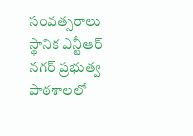సంవత్సరాలు స్థానిక ఎన్టీఆర్ నగర్ ప్రభుత్వ పాఠశాలలో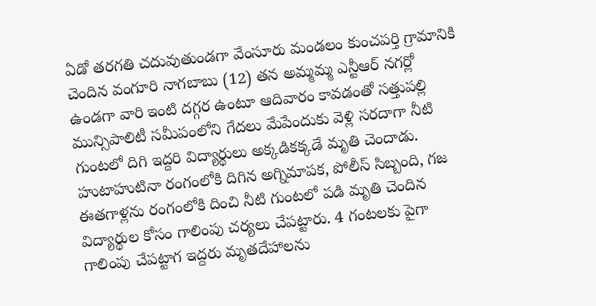ఏడో తరగతి చదువుతుండగా వేంసూరు మండలం కుంచపర్తి గ్రామానికి చెందిన వంగూరి నాగబాబు (12) తన అమ్మమ్మ ఎన్టీఆర్ నగర్లో ఉండగా వారి ఇంటి దగ్గర ఉంటూ ఆదివారం కావడంతో సత్తుపల్లి మున్సిపాలిటీ సమీపంలోని గేదలు మేపేందుకు వెళ్లి సరదాగా నీటి గుంటలో దిగి ఇద్దరి విద్యార్థులు అక్కడికక్కడే మృతి చెందాడు. హుటాహుటినా రంగంలోకి దిగిన అగ్నిమాపక, పోలీస్ సిబ్బంది, గజ ఈతగాళ్లను రంగంలోకి దించి నీటి గుంటలో పడి మృతి చెందిన విద్యార్థుల కోసం గాలింపు చర్యలు చేపట్టారు. 4 గంటలకు పైగా గాలింపు చేపట్టాగ ఇద్దరు మృతదేహాలను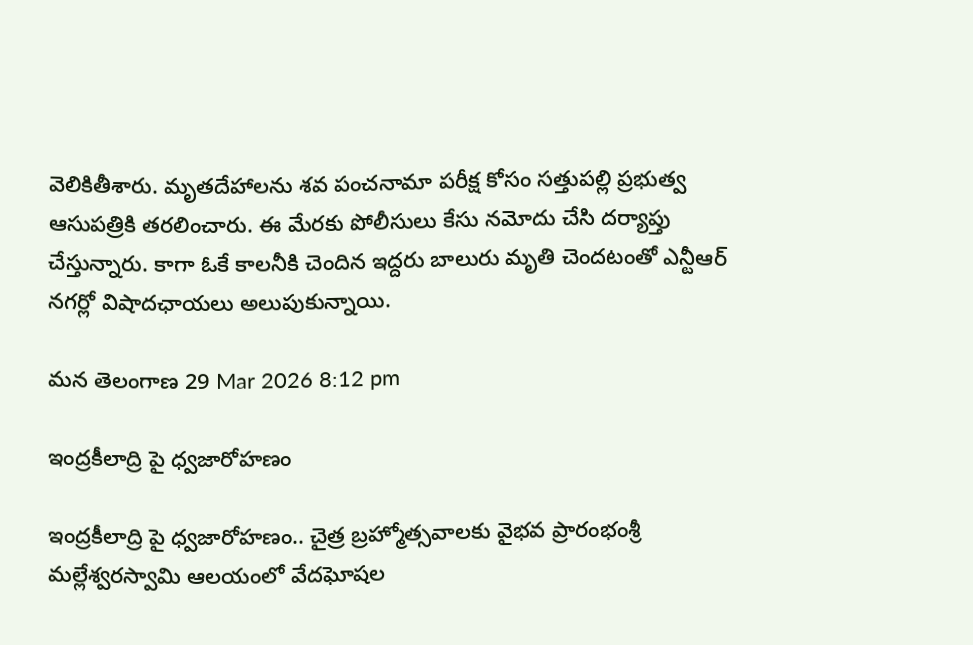వెలికితీశారు. మృతదేహాలను శవ పంచనామా పరీక్ష కోసం సత్తుపల్లి ప్రభుత్వ ఆసుపత్రికి తరలించారు. ఈ మేరకు పోలీసులు కేసు నమోదు చేసి దర్యాప్తు చేస్తున్నారు. కాగా ఓకే కాలనీకి చెందిన ఇద్దరు బాలురు మృతి చెందటంతో ఎన్టీఆర్ నగర్లో విషాదఛాయలు అలుపుకున్నాయి.

మన తెలంగాణ 29 Mar 2026 8:12 pm

ఇంద్రకీలాద్రి పై ధ్వజారోహణం

ఇంద్రకీలాద్రి పై ధ్వజారోహణం.. చైత్ర బ్రహ్మోత్సవాలకు వైభవ ప్రారంభంశ్రీ మల్లేశ్వరస్వామి ఆలయంలో వేదఘోషల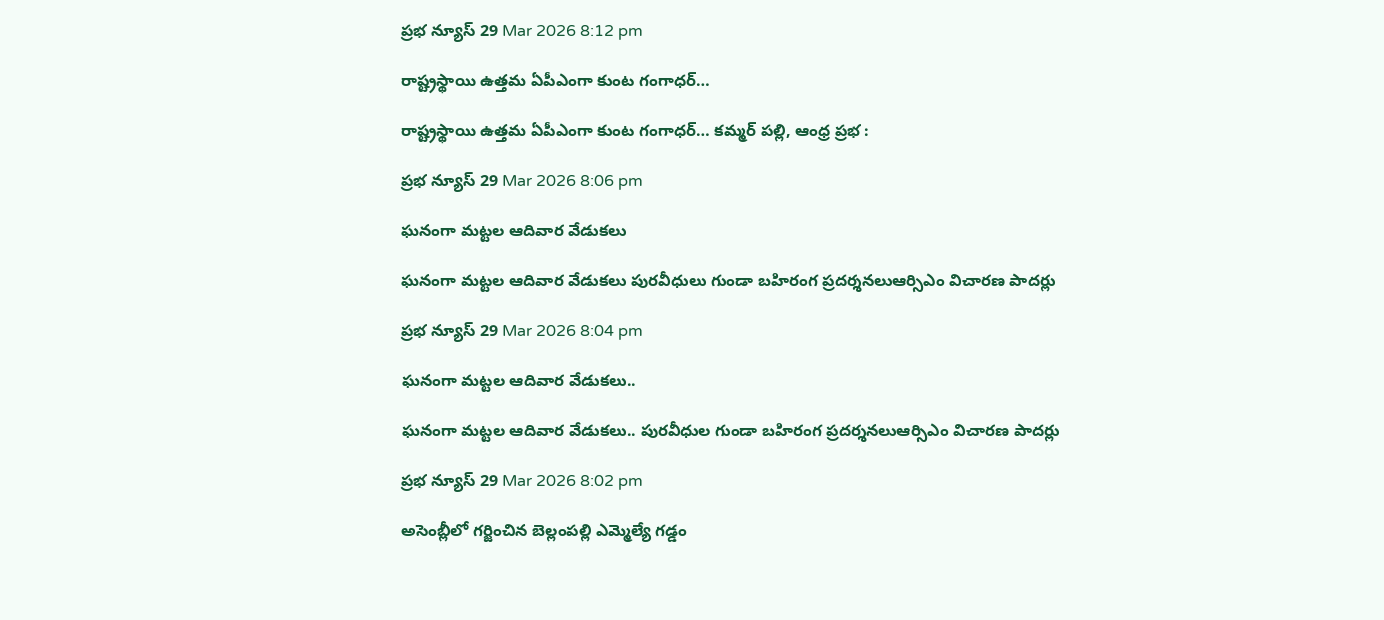ప్రభ న్యూస్ 29 Mar 2026 8:12 pm

రాష్ట్రస్థాయి ఉత్తమ ఏపీఎంగా కుంట గంగాధర్…

రాష్ట్రస్థాయి ఉత్తమ ఏపీఎంగా కుంట గంగాధర్… కమ్మర్ పల్లి, ఆంధ్ర ప్రభ :

ప్రభ న్యూస్ 29 Mar 2026 8:06 pm

ఘనంగా మట్టల ఆదివార వేడుకలు

ఘనంగా మట్టల ఆదివార వేడుకలు పురవీధులు గుండా బహిరంగ ప్రదర్శనలుఆర్సిఎం విచారణ పాదర్లు

ప్రభ న్యూస్ 29 Mar 2026 8:04 pm

ఘనంగా మట్టల ఆదివార వేడుకలు..

ఘనంగా మట్టల ఆదివార వేడుకలు.. పురవీధుల గుండా బహిరంగ ప్రదర్శనలుఆర్సిఎం విచారణ పాదర్లు

ప్రభ న్యూస్ 29 Mar 2026 8:02 pm

అసెంబ్లీలో గర్జించిన బెల్లంపల్లి ఎమ్మెల్యే గడ్డం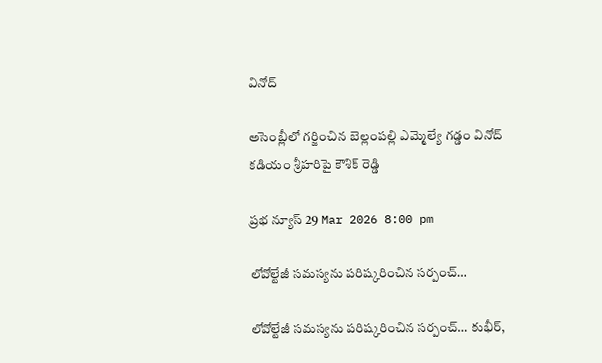వినోద్

అసెంబ్లీలో గర్జించిన బెల్లంపల్లి ఎమ్మెల్యే గడ్డం వినోద్ కడియం శ్రీహరిపై కౌశిక్ రెడ్డి

ప్రభ న్యూస్ 29 Mar 2026 8:00 pm

లోవోల్టేజీ సమస్యను పరిష్కరించిన సర్పంచ్…

లోవోల్టేజీ సమస్యను పరిష్కరించిన సర్పంచ్… కుభీర్,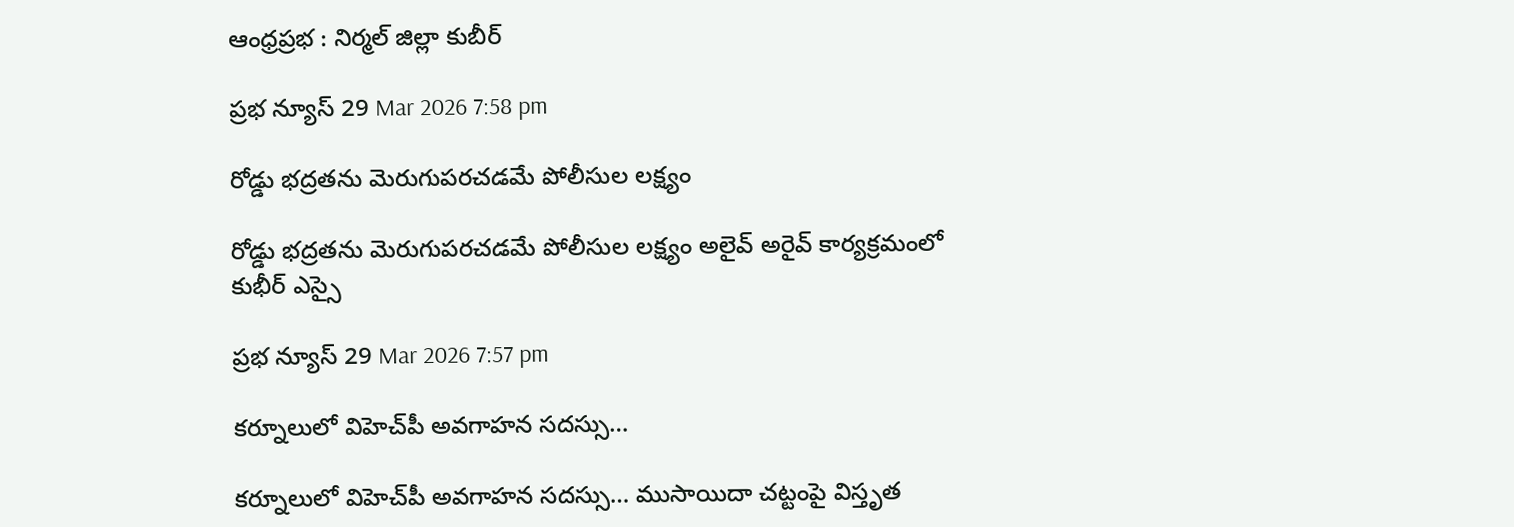ఆంధ్రప్రభ : నిర్మల్ జిల్లా కుబీర్

ప్రభ న్యూస్ 29 Mar 2026 7:58 pm

రోడ్డు భద్రతను మెరుగుపరచడమే పోలీసుల లక్ష్యం

రోడ్డు భద్రతను మెరుగుపరచడమే పోలీసుల లక్ష్యం అలైవ్ అరైవ్ కార్యక్రమంలో కుభీర్ ఎస్సై

ప్రభ న్యూస్ 29 Mar 2026 7:57 pm

కర్నూలులో విహెచ్‌పీ అవగాహన సదస్సు…

కర్నూలులో విహెచ్‌పీ అవగాహన సదస్సు… ముసాయిదా చట్టంపై విస్తృత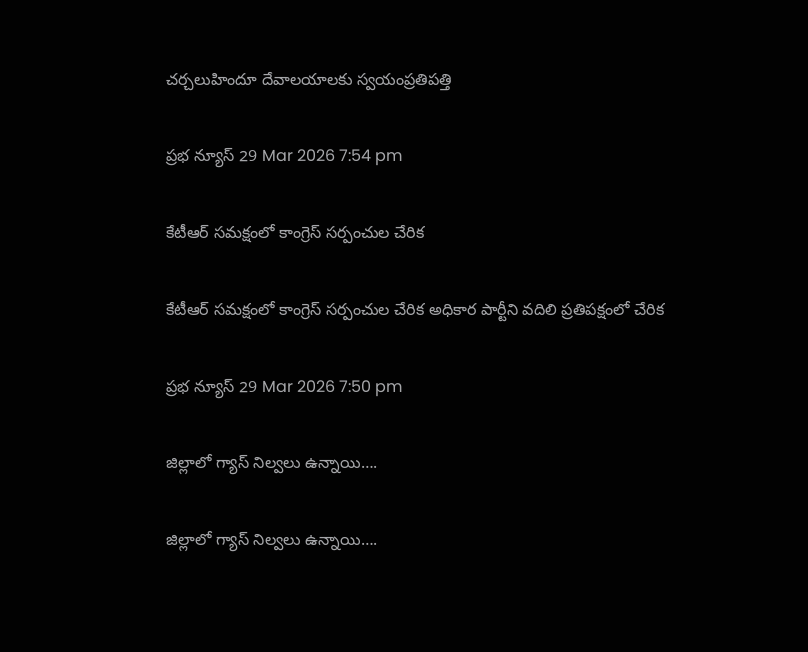చర్చలుహిందూ దేవాలయాలకు స్వయంప్రతిపత్తి

ప్రభ న్యూస్ 29 Mar 2026 7:54 pm

కేటీఆర్ సమక్షంలో కాంగ్రెస్ సర్పంచుల చేరిక

కేటీఆర్ సమక్షంలో కాంగ్రెస్ సర్పంచుల చేరిక అధికార పార్టీని వదిలి ప్రతిపక్షంలో చేరిక

ప్రభ న్యూస్ 29 Mar 2026 7:50 pm

జిల్లాలో గ్యాస్ నిల్వలు ఉన్నాయి….

జిల్లాలో గ్యాస్ నిల్వలు ఉన్నాయి….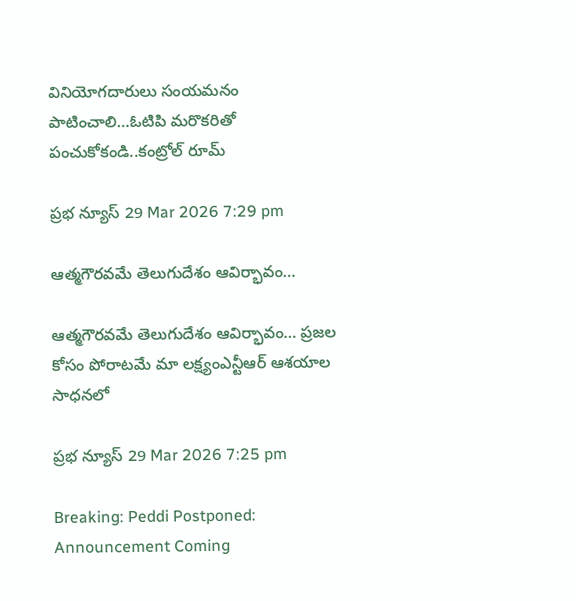వినియోగదారులు సంయమనం పాటించాలి…ఓటిపి మరొకరితో పంచుకోకండి..కంట్రోల్ రూమ్

ప్రభ న్యూస్ 29 Mar 2026 7:29 pm

ఆత్మగౌరవమే తెలుగుదేశం ఆవిర్భావం…

ఆత్మగౌరవమే తెలుగుదేశం ఆవిర్భావం… ప్రజల కోసం పోరాటమే మా లక్ష్యంఎన్టీఆర్ ఆశయాల సాధనలో

ప్రభ న్యూస్ 29 Mar 2026 7:25 pm

Breaking: Peddi Postponed: Announcement Coming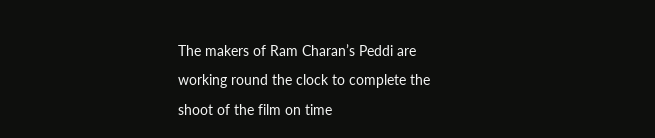The makers of Ram Charan’s Peddi are working round the clock to complete the shoot of the film on time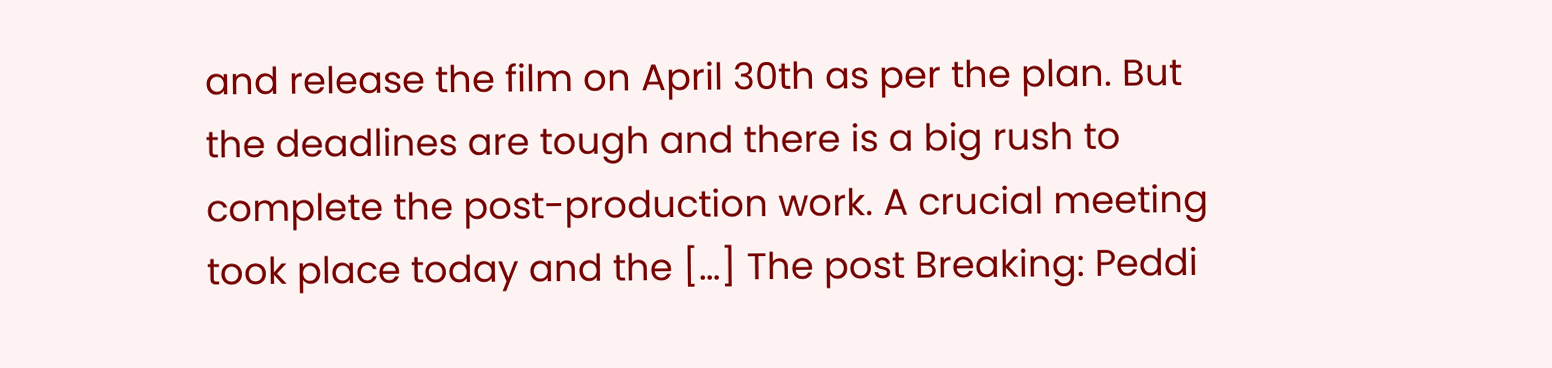and release the film on April 30th as per the plan. But the deadlines are tough and there is a big rush to complete the post-production work. A crucial meeting took place today and the […] The post Breaking: Peddi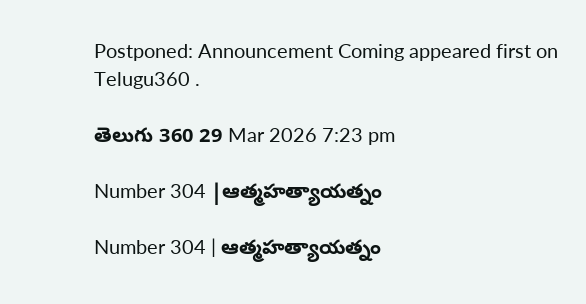Postponed: Announcement Coming appeared first on Telugu360 .

తెలుగు 360 29 Mar 2026 7:23 pm

Number 304 |ఆత్మహత్యాయత్నం

Number 304 | ఆత్మహత్యాయత్నం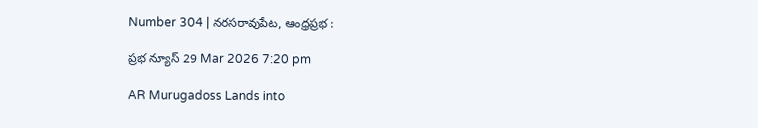Number 304 | నరసరావుపేట, ఆంధ్రప్రభ :

ప్రభ న్యూస్ 29 Mar 2026 7:20 pm

AR Murugadoss Lands into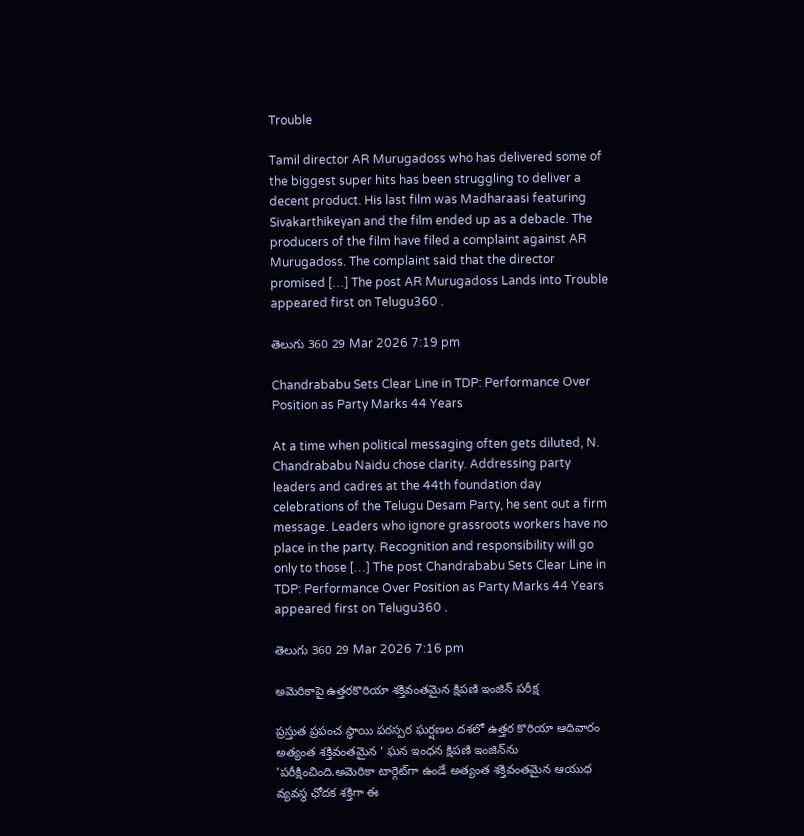Trouble

Tamil director AR Murugadoss who has delivered some of the biggest super hits has been struggling to deliver a decent product. His last film was Madharaasi featuring Sivakarthikeyan and the film ended up as a debacle. The producers of the film have filed a complaint against AR Murugadoss. The complaint said that the director promised […] The post AR Murugadoss Lands into Trouble appeared first on Telugu360 .

తెలుగు 360 29 Mar 2026 7:19 pm

Chandrababu Sets Clear Line in TDP: Performance Over Position as Party Marks 44 Years

At a time when political messaging often gets diluted, N. Chandrababu Naidu chose clarity. Addressing party leaders and cadres at the 44th foundation day celebrations of the Telugu Desam Party, he sent out a firm message. Leaders who ignore grassroots workers have no place in the party. Recognition and responsibility will go only to those […] The post Chandrababu Sets Clear Line in TDP: Performance Over Position as Party Marks 44 Years appeared first on Telugu360 .

తెలుగు 360 29 Mar 2026 7:16 pm

అమెరికాపై ఉత్తరకొరియా శక్తివంతమైన క్షిపణి ఇంజిన్ పరీక్ష

ప్రస్తుత ప్రపంచ స్థాయి పరస్పర ఘర్షణల దశలో ఉత్తర కొరియా ఆదివారం అత్యంత శక్తివంతమైన ‘ ఘన ఇంధన క్షిపణి ఇంజిన్‌ను ’పరీక్షించింది.అమెరికా టార్గెట్‌గా ఉండే అత్యంత శక్తివంతమైన ఆయుధ వ్యవస్థ ఛోదక శక్తిగా ఈ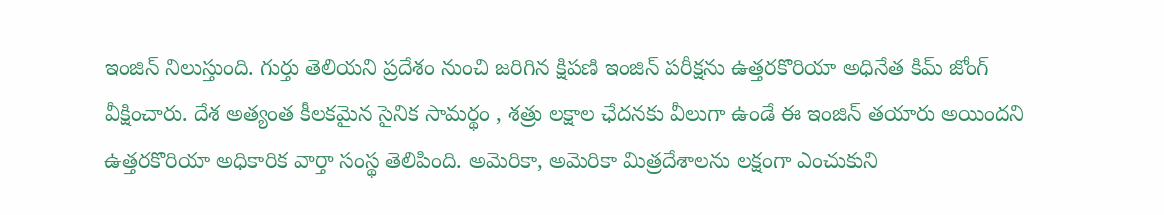ఇంజిన్ నిలుస్తుంది. గుర్తు తెలియని ప్రదేశం నుంచి జరిగిన క్షిపణి ఇంజిన్ పరీక్షను ఉత్తరకొరియా అధినేత కిమ్ జోంగ్ వీక్షించారు. దేశ అత్యంత కీలకమైన సైనిక సామర్థం , శత్రు లక్షాల ఛేదనకు వీలుగా ఉండే ఈ ఇంజిన్ తయారు అయిందని ఉత్తరకొరియా అధికారిక వార్తా సంస్థ తెలిపింది. అమెరికా, అమెరికా మిత్రదేశాలను లక్షంగా ఎంచుకుని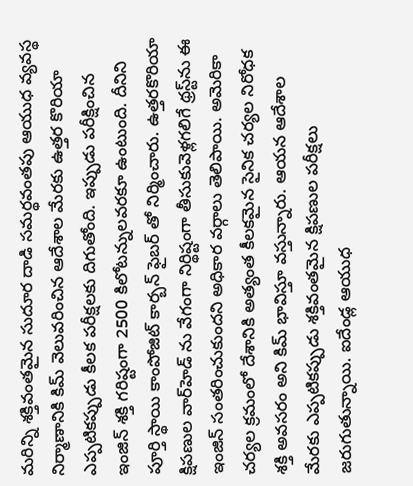మరిన్ని శక్తివంతమైన సుదూర దాడి సమర్థవంతపు ఆయుధ వ్యవస్థ నిర్మాణానికి కిమ్ వెలువరించిన ఆదేశాల మేరకు ఉత్తర కొరియా ఎప్పటికప్పుడు కీలక పరీక్షలకు దిగుతోంది. ఇప్పుడు పరీక్షించిన ఇంజిన్ శక్తి గరిష్టంగా 2500 కిలోటన్నులవరకూ ఉంటుంది. దీనిని పూర్తి స్థాయి కాంపోజిట్ కార్బన్ ఫైబర్ తో నిర్మించారు. ఉత్తరకొరియా క్షిపణుల వార్‌హెడ్ ను వేగంగా నిర్థిష్టంగా తీసుకువెళ్లగలిగే థ్రస్ట్‌ను ఈ ఇంజిన్ సంతరించుకుందని అధికార వర్గాలు తెలిపాయి. అమెరికా చర్యల క్రమంలో దేశానికి అత్యంత కీలకమైన సైనిక చర్యల నిరోధక శక్తి అవసరం అని కిమ్ భావిస్తూ వస్తున్నారు. ఆయన ఆదేశాల మేరకు ఎప్పటికప్పుడు శక్తివంతమైన క్షిపణుల పరీక్షలు జరుగుతున్నాయి. ఐదేండ్ల ఆయుధ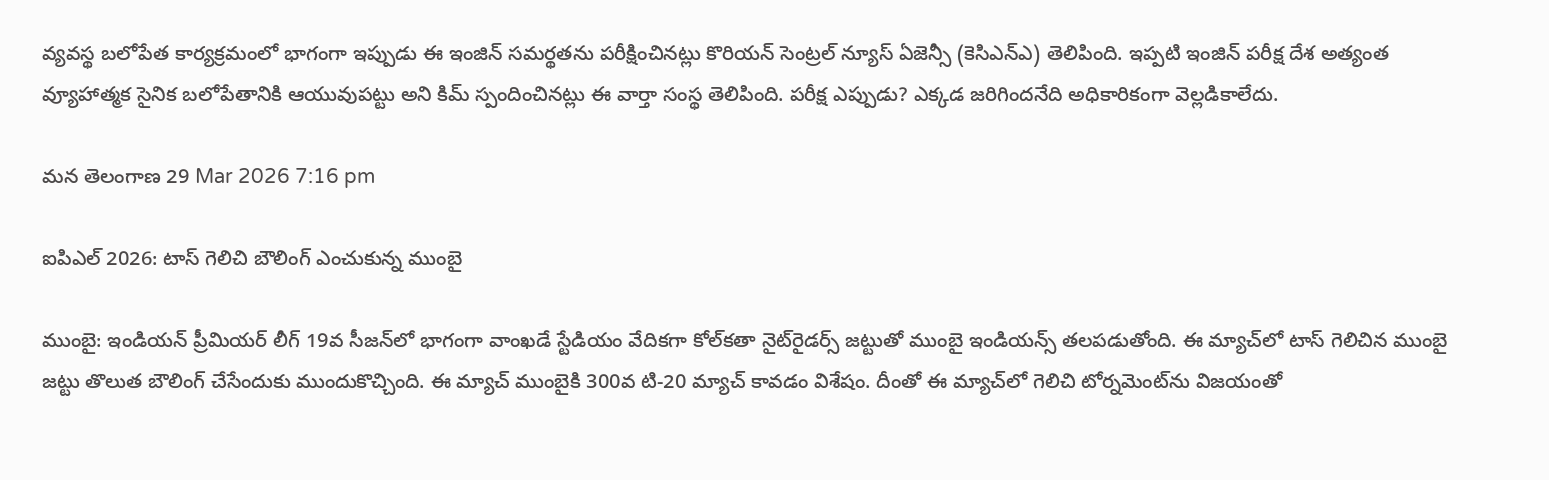వ్యవస్థ బలోపేత కార్యక్రమంలో భాగంగా ఇప్పుడు ఈ ఇంజిన్ సమర్థతను పరీక్షించినట్లు కొరియన్ సెంట్రల్ న్యూస్ ఏజెన్సీ (కెసిఎన్‌ఎ) తెలిపింది. ఇప్పటి ఇంజిన్ పరీక్ష దేశ అత్యంత వ్యూహాత్మక సైనిక బలోపేతానికి ఆయువుపట్టు అని కిమ్ స్పందించినట్లు ఈ వార్తా సంస్థ తెలిపింది. పరీక్ష ఎప్పుడు? ఎక్కడ జరిగిందనేది అధికారికంగా వెల్లడికాలేదు.

మన తెలంగాణ 29 Mar 2026 7:16 pm

ఐపిఎల్ 2026: టాస్ గెలిచి బౌలింగ్ ఎంచుకున్న ముంబై

ముంబై: ఇండియన్ ప్రీమియర్ లీగ్ 19వ సీజన్‌లో భాగంగా వాంఖడే స్టేడియం వేదికగా కోల్‌కతా నైట్‌రైడర్స్ జట్టుతో ముంబై ఇండియన్స్ తలపడుతోంది. ఈ మ్యాచ్‌లో టాస్ గెలిచిన ముంబై జట్టు తొలుత బౌలింగ్ చేసేందుకు ముందుకొచ్చింది. ఈ మ్యాచ్ ముంబైకి 300వ టి-20 మ్యాచ్ కావడం విశేషం. దీంతో ఈ మ్యాచ్‌లో గెలిచి టోర్నమెంట్‌ను విజయంతో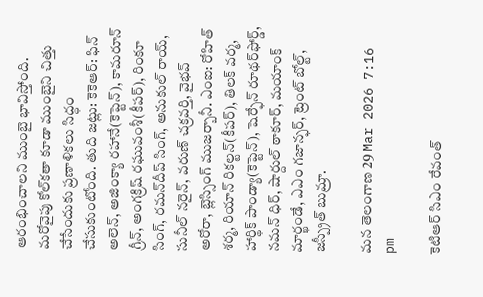ఆరంభించాలని ముంబై భావిస్తోంది. మరోవైపు కోల్‌కతా కూడా ముంబైని చిత్తు చేసేందుకు ప్రణాళికలు సిద్ధం చేసుకుంటోంది. తుది జట్లు: కెకెఆర్: ఫిన్ అలెన్, అజింక్యా రహానే(కెప్టెన్), కామరూన్ గ్రీన్, అంగక్రిష్ రఘువంశీ(కీపర్), రింకూ సింగ్, రమన్‌దీప్ సింగ్, అనుకుల్ రాయ్, సునీల్ నరైన్, వరుణ్ చక్రవర్తి, వైభవ్ అరోరా, బ్లెస్సింగ్ ముజర్బానీ. ఎంఐ: రోహిత్ శర్మ, రియాన్ రికల్టన్(కీపర్), తిలక్ వర్మ, హార్థిక్ పాండ్యా(కెప్టెన్), షెర్ఫేన్ రూథర్‌ఫోర్డ్, నమన్ ధిర్, షార్దుల్ ఠాకూర్, మయాంక్ మార్ఖండే, ఎఎం గజాన్ఫర్, ట్రెంట్ బోల్ట్, జస్ప్రీత్ బుమ్రా.

మన తెలంగాణ 29 Mar 2026 7:16 pm

కెటిఆర్ సిఎం రేవంత్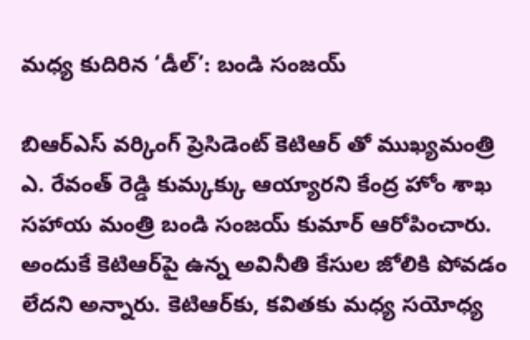మధ్య కుదిరిన ‘డీల్’: బండి సంజయ్

బిఆర్‌ఎస్ వర్కింగ్ ప్రెసిడెంట్ కెటిఆర్ తో ముఖ్యమంత్రి ఎ. రేవంత్ రెడ్డి కుమ్కక్కు ఆయ్యారని కేంద్ర హోం శాఖ సహాయ మంత్రి బండి సంజయ్ కుమార్ ఆరోపించారు. అందుకే కెటిఆర్‌పై ఉన్న అవినీతి కేసుల జోలికి పోవడం లేదని అన్నారు. కెటిఆర్‌కు, కవితకు మధ్య సయోధ్య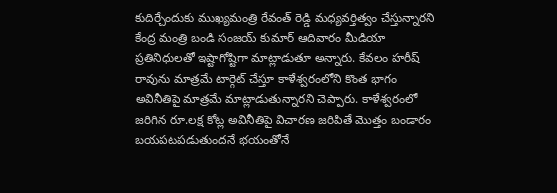కుదిర్చేందుకు ముఖ్యమంత్రి రేవంత్ రెడ్డి మధ్యవర్తిత్వం చేస్తున్నారని కేంద్ర మంత్రి బండి సంజయ్ కుమార్ ఆదివారం మీడియా ప్రతినిధులతో ఇష్టాగోష్టిగా మాట్లాడుతూ అన్నారు. కేవలం హరీష్ రావును మాత్రమే టార్గెట్ చేస్తూ కాళేశ్వరంలోని కొంత భాగం అవినీతిపై మాత్రమే మాట్లాడుతున్నారని చెప్పారు. కాళేశ్వరంలో జరిగిన రూ.లక్ష కోట్ల అవినీతిపై విచారణ జరిపితే మొత్తం బండారం బయపటపడుతుందనే భయంతోనే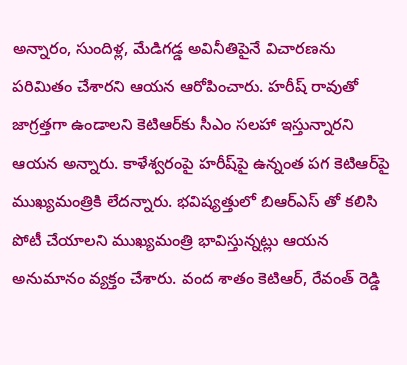అన్నారం, సుందిళ్ల, మేడిగడ్డ అవినీతిపైనే విచారణను పరిమితం చేశారని ఆయన ఆరోపించారు. హరీష్ రావుతో జాగ్రత్తగా ఉండాలని కెటిఆర్‌కు సీఎం సలహా ఇస్తున్నారని ఆయన అన్నారు. కాళేశ్వరంపై హరీష్‌పై ఉన్నంత పగ కెటిఆర్‌పై ముఖ్యమంత్రికి లేదన్నారు. భవిష్యత్తులో బిఆర్‌ఎస్ తో కలిసి పోటీ చేయాలని ముఖ్యమంత్రి భావిస్తున్నట్లు ఆయన అనుమానం వ్యక్తం చేశారు. వంద శాతం కెటిఆర్, రేవంత్ రెడ్డి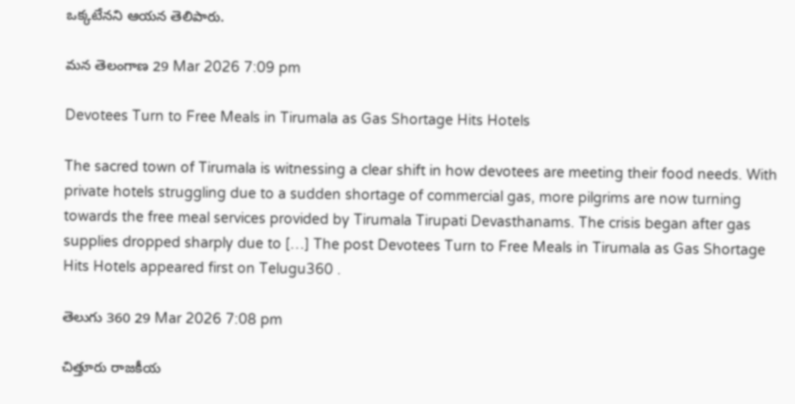ఒక్కటేనని ఆయన తెలిపారు.

మన తెలంగాణ 29 Mar 2026 7:09 pm

Devotees Turn to Free Meals in Tirumala as Gas Shortage Hits Hotels

The sacred town of Tirumala is witnessing a clear shift in how devotees are meeting their food needs. With private hotels struggling due to a sudden shortage of commercial gas, more pilgrims are now turning towards the free meal services provided by Tirumala Tirupati Devasthanams. The crisis began after gas supplies dropped sharply due to […] The post Devotees Turn to Free Meals in Tirumala as Gas Shortage Hits Hotels appeared first on Telugu360 .

తెలుగు 360 29 Mar 2026 7:08 pm

చిత్తూరు రాజకీయ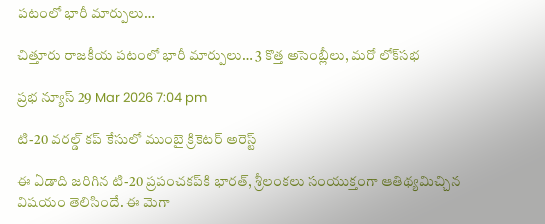పటంలో భారీ మార్పులు…

చిత్తూరు రాజకీయ పటంలో భారీ మార్పులు… 3 కొత్త అసెంబ్లీలు, మరో లోక్‌సభ

ప్రభ న్యూస్ 29 Mar 2026 7:04 pm

టి-20 వరల్డ్ కప్‌ కేసులో ముంబై క్రికెటర్ అరెస్ట్

ఈ ఏడాది జరిగిన టి-20 ప్రపంచకప్‌కి భారత్, శ్రీలంకలు సంయుక్తంగా ఆతిథ్యమిచ్చిన విషయం తెలిసిందే. ఈ మెగా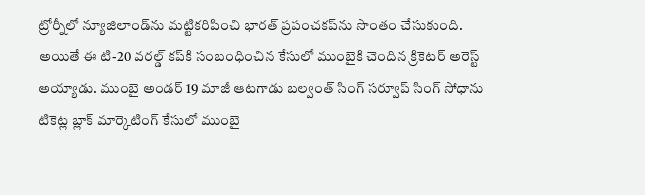ట్రోర్నీలో న్యూజిలాండ్‌ను మట్టికరిపించి భారత్ ప్రపంచకప్‌ను సొంతం చేసుకుంది. అయితే ఈ టి-20 వరల్డ్ కప్‌కి సంబంధించిన కేసులో ముంబైకి చెందిన క్రికెటర్ అరెస్ట్ అయ్యాడు. ముంబై అండర్ 19 మాజీ ఆటగాడు బల్వంత్ సింగ్‌ సర్వూప్ సింగ్ సోధాను టికెట్ల బ్లాక్ మార్కెటింగ్ కేసులో ముంబై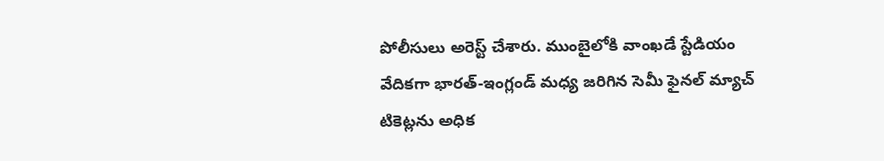పోలీసులు అరెస్ట్ చేశారు. ముంబైలోకి వాంఖడే స్టేడియం వేదికగా భారత్-ఇంగ్లండ్ మధ్య జరిగిన సెమీ ఫైనల్ మ్యాచ్ టికెట్లను అధిక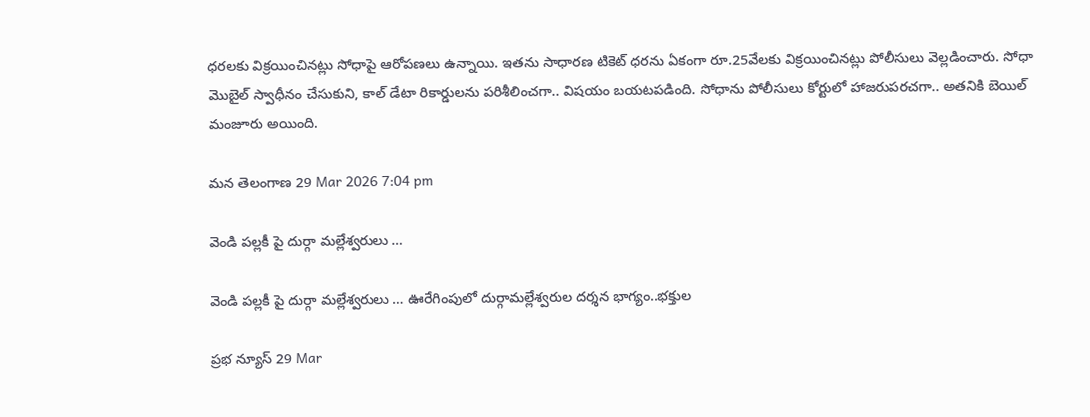ధరలకు విక్రయించినట్లు సోధాపై ఆరోపణలు ఉన్నాయి. ఇతను సాధారణ టికెట్ ధరను ఏకంగా రూ.25వేలకు విక్రయించినట్లు పోలీసులు వెల్లడించారు. సోధా మొబైల్ స్వాధీనం చేసుకుని, కాల్ డేటా రికార్డులను పరిశీలించగా.. విషయం బయటపడింది. సోధాను పోలీసులు కోర్టులో హాజరుపరచగా.. అతనికి బెయిల్ మంజూరు అయింది.

మన తెలంగాణ 29 Mar 2026 7:04 pm

వెండి పల్లకీ పై దుర్గా మల్లేశ్వరులు …

వెండి పల్లకీ పై దుర్గా మల్లేశ్వరులు … ఊరేగింపులో దుర్గామల్లేశ్వరుల దర్శన భాగ్యం..భక్తుల

ప్రభ న్యూస్ 29 Mar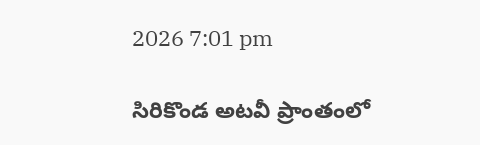2026 7:01 pm

సిరికొండ అటవీ ప్రాంతంలో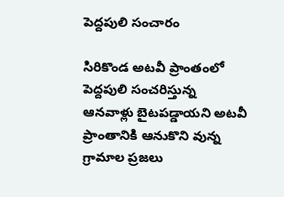పెద్దపులి సంచారం

సిరికొండ అటవీ ప్రాంతంలో పెద్దపులి సంచరిస్తున్న ఆనవాళ్లు బైటపడ్డాయని అటవీ ప్రాంతానికి ఆనుకొని వున్న గ్రామాల ప్రజలు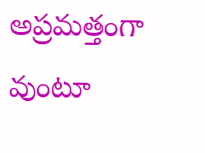అప్రమత్తంగా వుంటూ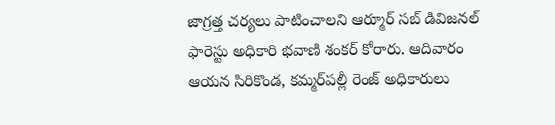జాగ్రత్త చర్యలు పాటించాలని ఆర్మూర్ సబ్ డివిజనల్ ఫారెస్టు అధికారి భవాణి శంకర్ కోరారు. ఆదివారం ఆయన సిరికొండ, కమ్మర్‌పల్లీ రెంజ్ అధికారులు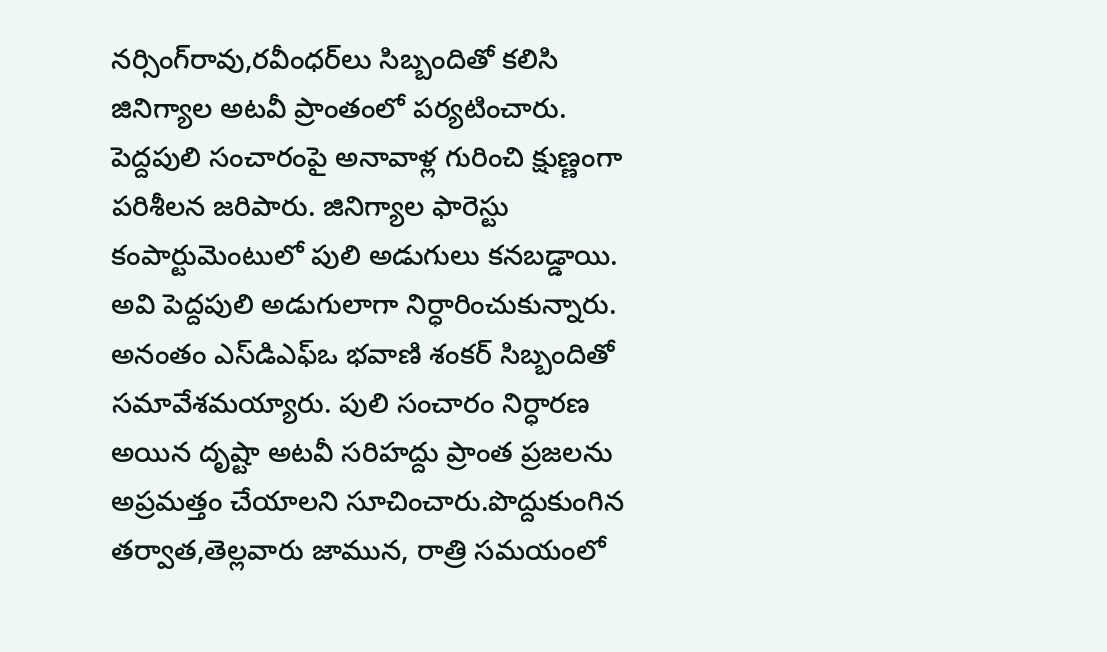నర్సింగ్‌రావు,రవీంధర్‌లు సిబ్బందితో కలిసి జినిగ్యాల అటవీ ప్రాంతంలో పర్యటించారు. పెద్దపులి సంచారంపై అనావాళ్ల గురించి క్షుణ్ణంగా పరిశీలన జరిపారు. జినిగ్యాల ఫారెస్టు కంపార్టుమెంటులో పులి అడుగులు కనబడ్డాయి. అవి పెద్దపులి అడుగులాగా నిర్ధారించుకున్నారు. అనంతం ఎస్‌డిఎఫ్‌ఒ భవాణి శంకర్ సిబ్బందితో సమావేశమయ్యారు. పులి సంచారం నిర్ధారణ అయిన దృష్టా అటవీ సరిహద్దు ప్రాంత ప్రజలను అప్రమత్తం చేయాలని సూచించారు.పొద్దుకుంగిన తర్వాత,తెల్లవారు జామున, రాత్రి సమయంలో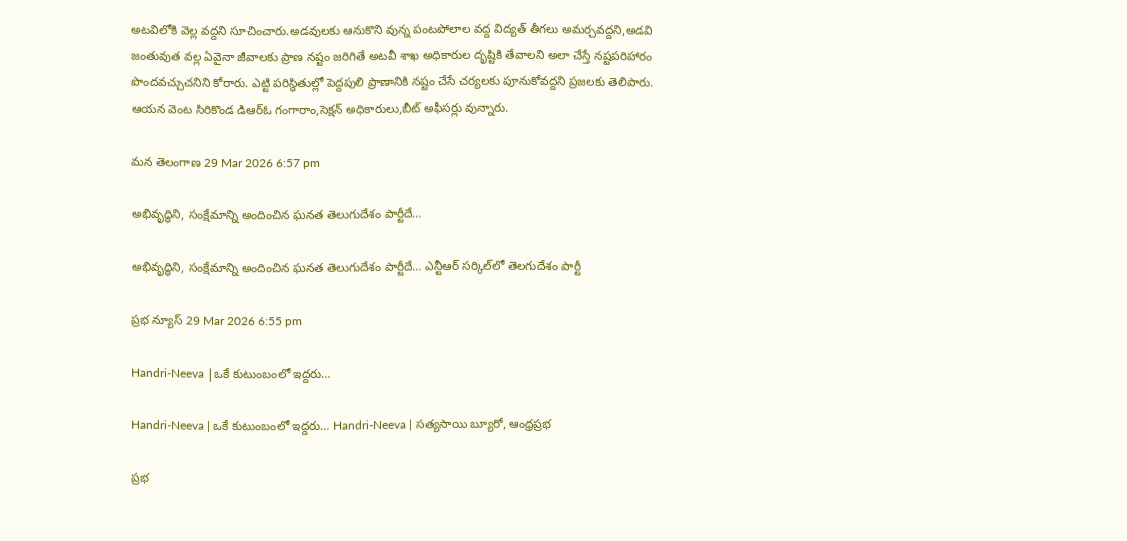అటవిలోకి వెల్ల వద్దని సూచించారు.అడవులకు ఆనుకొని వున్న పంటపోలాల వద్ద విద్యత్ తీగలు అమర్చవద్దని,అడవి జంతువుత వల్ల ఏవైనా జీవాలకు ప్రాణ నష్టం జరిగితే అటవీ శాఖ అధికారుల దృష్టికి తేవాలని అలా చేస్తే నష్టపరిహారం పొందవచ్చుచనిని కోరారు. ఎట్టి పరిస్థితుల్లో పెద్దపులి ప్రాణానికి నష్టం చేసే చర్యలకు పూనుకోవద్దని ప్రజలకు తెలిపారు. ఆయన వెంట సిరికొండ డిఆర్‌ఓ గంగారాం,సెక్షన్ అధికారులు,బీట్ అఫీసర్లు వున్నారు.

మన తెలంగాణ 29 Mar 2026 6:57 pm

అభివృద్ధిని, సంక్షేమాన్ని అందించిన ఘనత తెలుగుదేశం పార్టీదే…

అభివృద్ధిని, సంక్షేమాన్ని అందించిన ఘనత తెలుగుదేశం పార్టీదే… ఎన్టీఆర్‌ సర్కిల్‌లో తెలగుదేశం పార్టీ

ప్రభ న్యూస్ 29 Mar 2026 6:55 pm

Handri-Neeva |ఒకే కుటుంబంలో ఇద్దరు…

Handri-Neeva | ఒకే కుటుంబంలో ఇద్దరు… Handri-Neeva | సత్యసాయి బ్యూరో, ఆంధ్రప్రభ

ప్రభ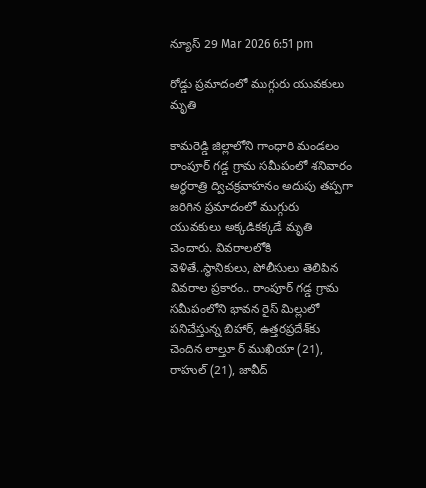న్యూస్ 29 Mar 2026 6:51 pm

రోడ్డు ప్రమాదంలో ముగ్గురు యువకులు మృతి

కామరెడ్డి జిల్లాలోని గాంధారి మండలం రాంపూర్ గడ్డ గ్రామ సమీపంలో శనివారం అర్ధరాత్రి ద్విచక్రవాహనం అదుపు తప్పగా జరిగిన ప్రమాదంలో ముగ్గురు యువకులు అక్కడికక్కడే మృతి చెందారు. వివరాలలోకి వెళితే..స్థానికులు, పోలీసులు తెలిపిన వివరాల ప్రకారం.. రాంపూర్ గడ్డ గ్రామ సమీపంలోని భావన రైస్ మిల్లులో పనిచేస్తున్న బిహార్, ఉత్తరప్రదేశ్‌కు చెందిన లాల్తూ ర్ ముఖియా (21), రాహుల్ (21), జావీద్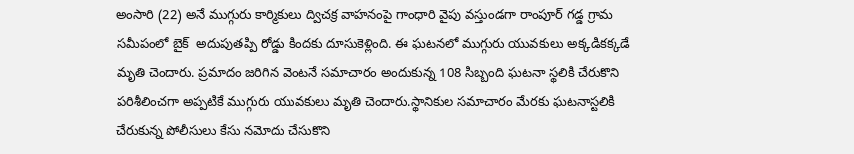అంసారి (22) అనే ముగ్గురు కార్మికులు ద్విచక్ర వాహనంపై గాంధారి వైపు వస్తుండగా రాంపూర్ గడ్డ గ్రామ సమీపంలో బైక్  అదుపుతప్పి రోడ్డు కిందకు దూసుకెళ్లింది. ఈ ఘటనలో ముగ్గురు యువకులు అక్కడికక్కడే మృతి చెందారు. ప్రమాదం జరిగిన వెంటనే సమాచారం అందుకున్న 108 సిబ్బంది ఘటనా స్థలికి చేరుకొని పరిశీలించగా అప్పటికే ముగ్గురు యువకులు మృతి చెందారు.స్థానికుల సమాచారం మేరకు ఘటనాస్టలికి చేరుకున్న పోలీసులు కేసు నమోదు చేసుకొని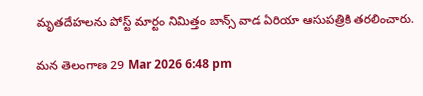మృతదేహలను పోస్ట్ మార్టం నిమిత్తం బాన్స్ వాడ ఏరియా ఆసుపత్రికి తరలించారు.

మన తెలంగాణ 29 Mar 2026 6:48 pm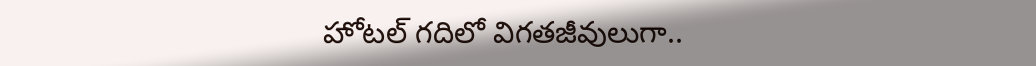హోటల్ గదిలో విగతజీవులుగా..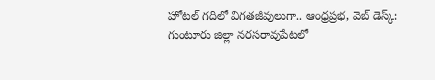హోటల్ గదిలో విగతజీవులుగా.. ఆంధ్రప్రభ, వెబ్ డెస్క్: గుంటూరు జిల్లా నరసరావుపేటలో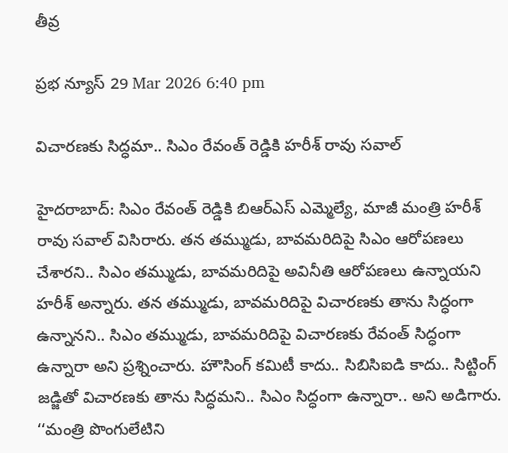తీవ్ర

ప్రభ న్యూస్ 29 Mar 2026 6:40 pm

విచారణకు సిద్ధమా.. సిఎం రేవంత్ రెడ్డికి హరీశ్ రావు సవాల్

హైదరాబాద్: సిఎం రేవంత్ రెడ్డికి బిఆర్ఎస్ ఎమ్మెల్యే, మాజీ మంత్రి హరీశ్ రావు సవాల్ విసిరారు. తన తమ్ముడు, బావమరిదిపై సిఎం ఆరోపణలు చేశారని.. సిఎం తమ్ముడు, బావమరిదిపై అవినీతి ఆరోపణలు ఉన్నాయని హరీశ్ అన్నారు. తన తమ్ముడు, బావమరిదిపై విచారణకు తాను సిద్ధంగా ఉన్నానని.. సిఎం తమ్ముడు, బావమరిదిపై విచారణకు రేవంత్ సిద్ధంగా ఉన్నారా అని ప్రశ్నించారు. హౌసింగ్ కమిటీ కాదు.. సిబిసిఐడి కాదు.. సిట్టింగ్ జడ్జితో విచారణకు తాను సిద్ధమని.. సిఎం సిద్ధంగా ఉన్నారా.. అని అడిగారు. ‘‘మంత్రి పొంగులేటిని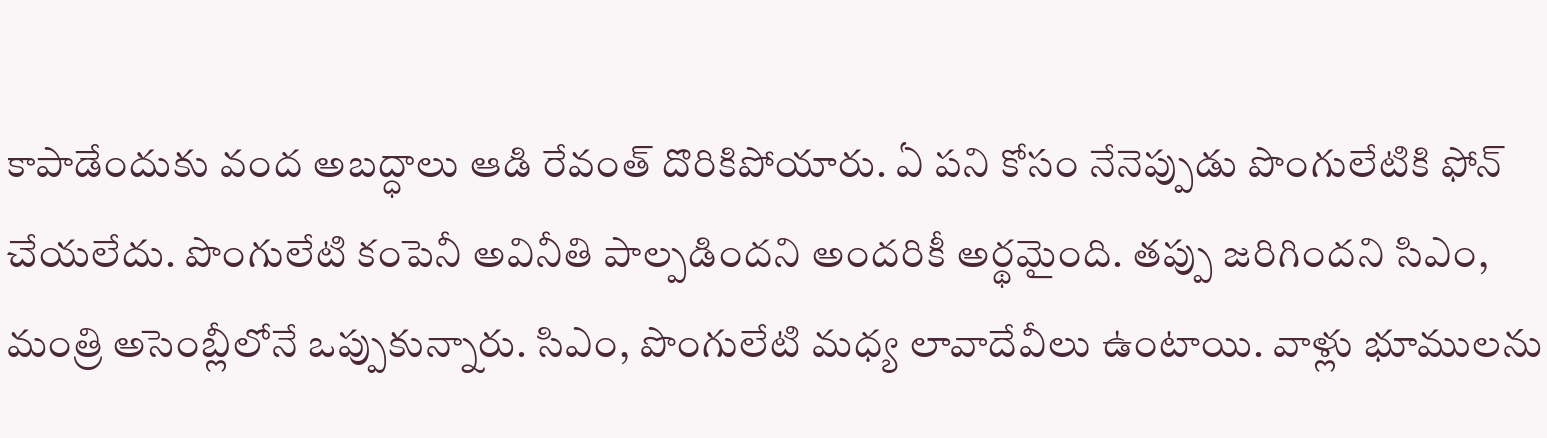కాపాడేందుకు వంద అబద్ధాలు ఆడి రేవంత్ దొరికిపోయారు. ఏ పని కోసం నేనెప్పుడు పొంగులేటికి ఫోన్ చేయలేదు. పొంగులేటి కంపెనీ అవినీతి పాల్పడిందని అందరికీ అర్థమైంది. తప్పు జరిగిందని సిఎం, మంత్రి అసెంబ్లీలోనే ఒప్పుకున్నారు. సిఎం, పొంగులేటి మధ్య లావాదేవీలు ఉంటాయి. వాళ్లు భూములను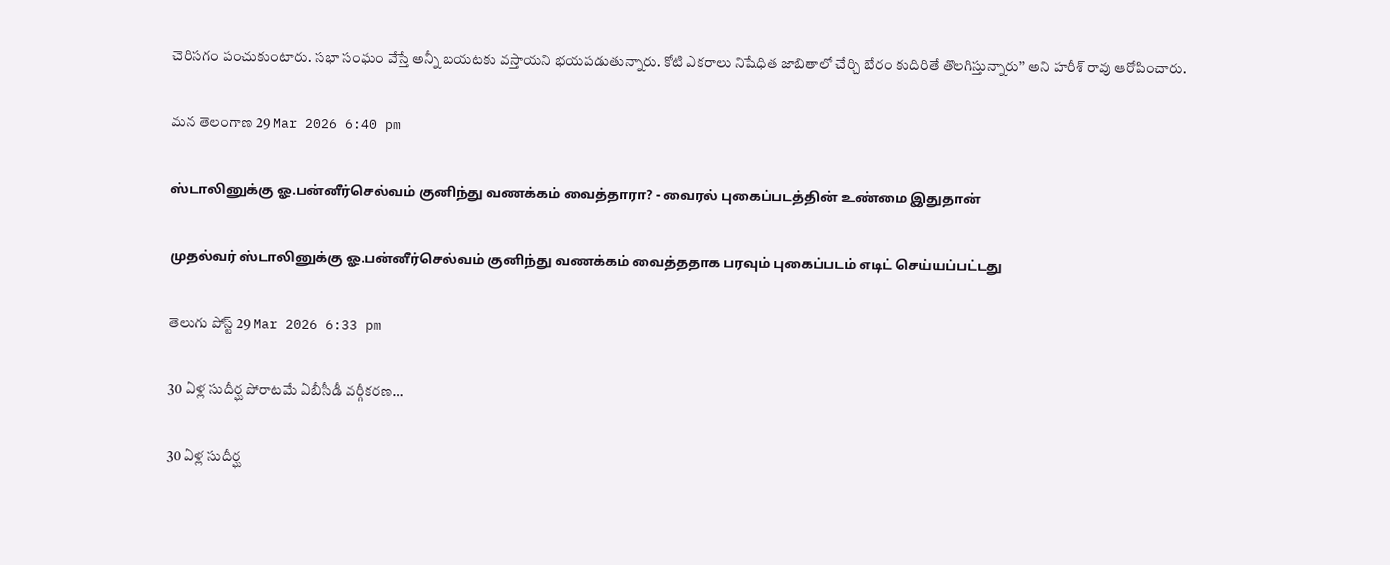చెరిసగం పంచుకుంటారు. సభా సంఘం వేస్తే అన్నీ బయటకు వస్తాయని భయపడుతున్నారు. కోటి ఎకరాలు నిషేధిత జాబితాలో చేర్చి బేరం కుదిరితే తొలగిస్తున్నారు’’ అని హరీశ్ రావు ఆరోపించారు.

మన తెలంగాణ 29 Mar 2026 6:40 pm

ஸ்டாலினுக்கு ஓ.பன்னீர்செல்வம் குனிந்து வணக்கம் வைத்தாரா? - வைரல் புகைப்படத்தின் உண்மை இதுதான்

முதல்வர் ஸ்டாலினுக்கு ஓ.பன்னீர்செல்வம் குனிந்து வணக்கம் வைத்ததாக பரவும் புகைப்படம் எடிட் செய்யப்பட்டது

తెలుగు పోస్ట్ 29 Mar 2026 6:33 pm

30 ఏళ్ల సుదీర్ఘ పోరాటమే ఏబీసీడీ వర్గీకరణ…

30 ఏళ్ల సుదీర్ఘ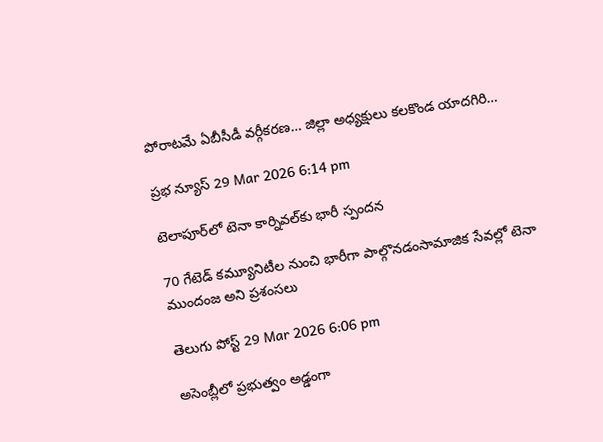పోరాటమే ఏబీసీడీ వర్గీకరణ… జిల్లా అధ్యక్షులు కలకొండ యాదగిరి…

ప్రభ న్యూస్ 29 Mar 2026 6:14 pm

టెలాపూర్‌లో టెనా కార్నివల్‌కు భారీ స్పందన

70 గేటెడ్ కమ్యూనిటీల నుంచి భారీగా పాల్గొనడంసామాజిక సేవల్లో టెనా ముందంజ అని ప్రశంసలు

తెలుగు పోస్ట్ 29 Mar 2026 6:06 pm

అసెంబ్లీలో ప్రభుత్వం అడ్డంగా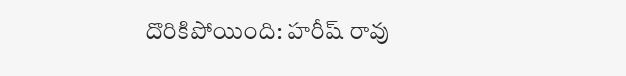దొరికిపోయింది: హరీష్ రావు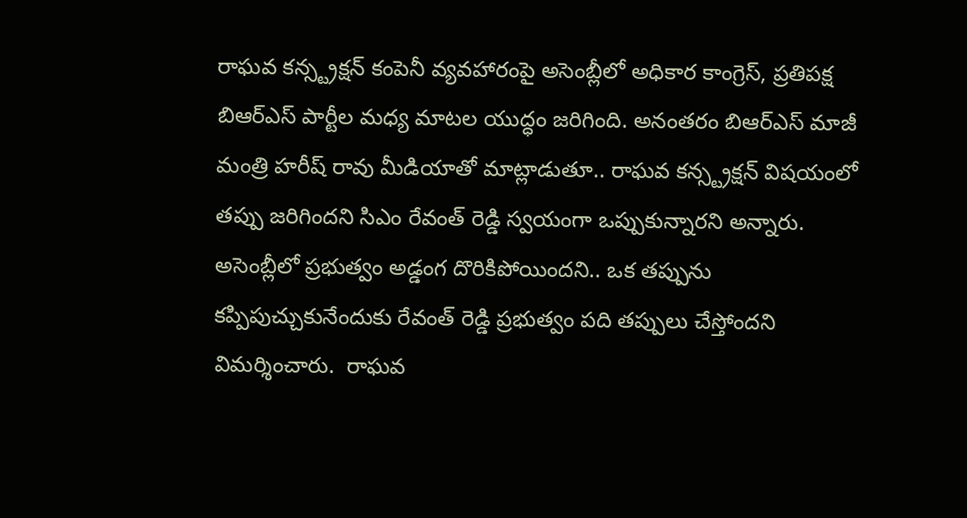రాఘవ కన్స్ట్రక్షన్ కంపెనీ వ్యవహారంపై అసెంబ్లీలో అధికార కాంగ్రెస్, ప్రతిపక్ష బిఆర్ఎస్ పార్టీల మధ్య మాటల యుద్ధం జరిగింది. అనంతరం బిఆర్ఎస్ మాజీ మంత్రి హరీష్ రావు మీడియాతో మాట్లాడుతూ.. రాఘవ కన్స్ట్రక్షన్ విషయంలో తప్పు జరిగిందని సిఎం రేవంత్ రెడ్డి స్వయంగా ఒప్పుకున్నారని అన్నారు. అసెంబ్లీలో ప్రభుత్వం అడ్డంగ దొరికిపోయిందని.. ఒక తప్పును కప్పిపుచ్చుకునేందుకు రేవంత్‌ రెడ్డి ప్రభుత్వం పది తప్పులు చేస్తోందని విమర్శించారు.  రాఘవ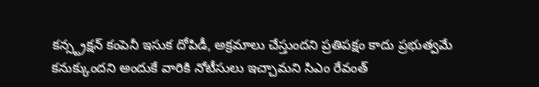కన్స్ట్రక్షన్ కంపెనీ ఇసుక దోపిడీ, అక్రమాలు చేస్తుందని ప్రతిపక్షం కాదు ప్రభుత్వమే కనుక్కుందని అందుకే వారికి నోటీసులు ఇచ్చామని సిఎం రేవంత్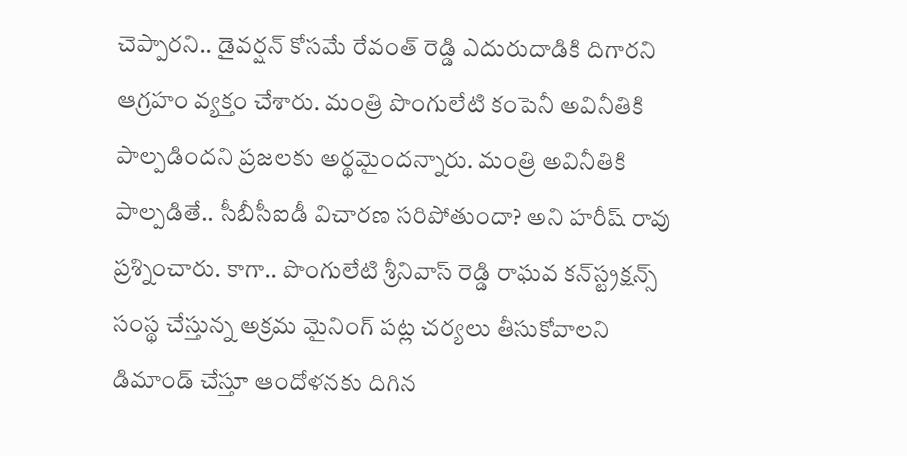చెప్పారని.. డైవర్షన్‌ కోసమే రేవంత్‌ రెడ్డి ఎదురుదాడికి దిగారని ఆగ్రహం వ్యక్తం చేశారు. మంత్రి పొంగులేటి కంపెనీ అవినీతికి పాల్పడిందని ప్రజలకు అర్థమైందన్నారు. మంత్రి అవినీతికి పాల్పడితే.. సీబీసీఐడీ విచారణ సరిపోతుందా? అని హరీష్ రావు ప్రశ్నించారు. కాగా.. పొంగులేటి శ్రీనివాస్ రెడ్డి రాఘవ కన్‌స్ట్రక్షన్స్ సంస్థ చేస్తున్న అక్రమ మైనింగ్ పట్ల చర్యలు తీసుకోవాలని డిమాండ్ చేస్తూ ఆందోళనకు దిగిన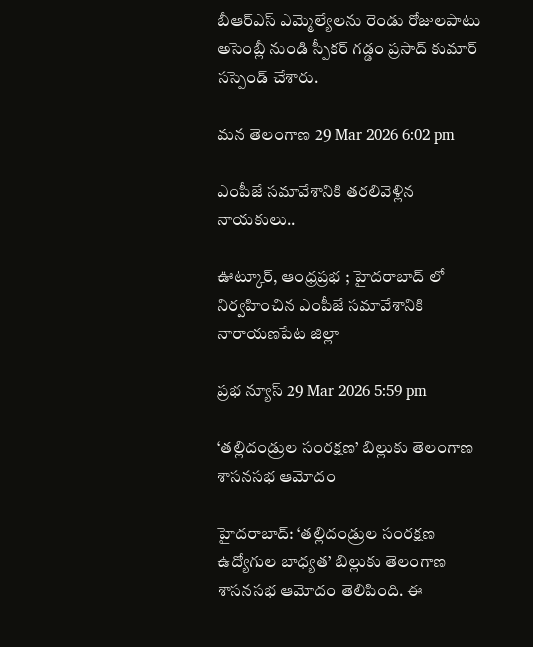బీఆర్ఎస్ ఎమ్మెల్యేలను రెండు రోజులపాటు అసెంబ్లీ నుండి స్పీకర్ గడ్డం ప్రసాద్ కుమార్ సస్పెండ్ చేశారు.

మన తెలంగాణ 29 Mar 2026 6:02 pm

ఎంపీజే సమావేశానికి తరలివెళ్లిన నాయకులు..

ఊట్కూర్, ఆంధ్రప్రభ ; హైదరాబాద్ లో నిర్వహించిన ఎంపీజే సమావేశానికి నారాయణపేట జిల్లా

ప్రభ న్యూస్ 29 Mar 2026 5:59 pm

‘తల్లిదండ్రుల సంరక్షణ’ బిల్లుకు తెలంగాణ శాసనసభ ఆమోదం

హైదరాబాద్: ‘తల్లిదండ్రుల సంరక్షణ ఉద్యోగుల బాధ్యత’ బిల్లుకు తెలంగాణ శాసనసభ ఆమోదం తెలిపింది. ఈ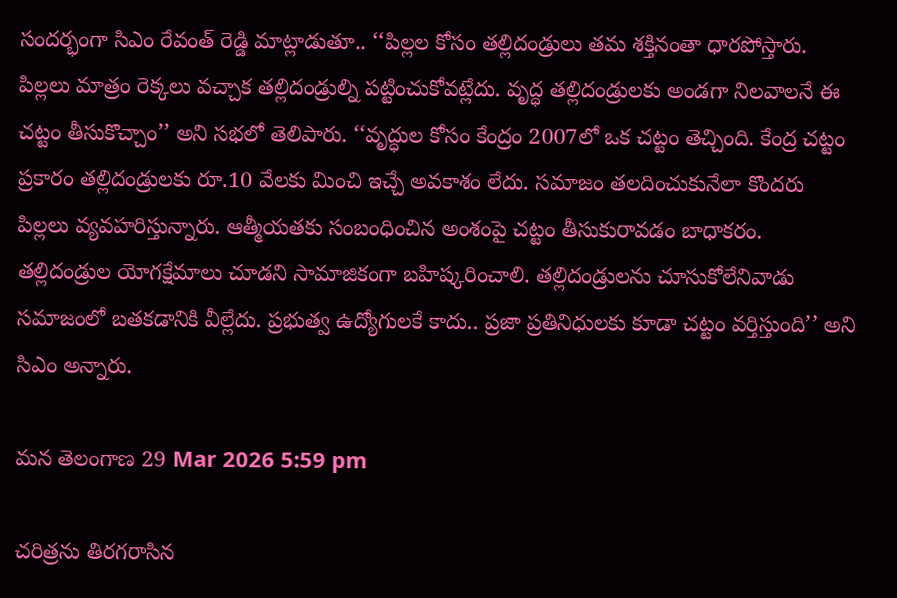సందర్భంగా సిఎం రేవంత్ రెడ్డి మాట్లాడుతూ.. ‘‘పిల్లల కోసం తల్లిదండ్రులు తమ శక్తినంతా ధారపోస్తారు. పిల్లలు మాత్రం రెక్కలు వచ్చాక తల్లిదండ్రుల్ని పట్టించుకోవట్లేదు. వృద్ధ తల్లిదండ్రులకు అండగా నిలవాలనే ఈ చట్టం తీసుకొచ్చాం’’ అని సభలో తెలిపారు. ‘‘వృద్ధుల కోసం కేంద్రం 2007లో ఒక చట్టం తెచ్చింది. కేంద్ర చట్టం ప్రకారం తల్లిదండ్రులకు రూ.10 వేలకు మించి ఇచ్చే అవకాశం లేదు. సమాజం తలదించుకునేలా కొందరు పిల్లలు వ్యవహరిస్తున్నారు. ఆత్మీయతకు సంబంధించిన అంశంపై చట్టం తీసుకురావడం బాధాకరం. తల్లిదండ్రుల యోగక్షేమాలు చూడని సామాజికంగా బహిష్కరించాలి. తల్లిదండ్రులను చూసుకోలేనివాడు సమాజంలో బతకడానికి వీల్లేదు. ప్రభుత్వ ఉద్యోగులకే కాదు.. ప్రజా ప్రతినిధులకు కూడా చట్టం వర్తిస్తుంది’’ అని సిఎం అన్నారు.

మన తెలంగాణ 29 Mar 2026 5:59 pm

చరిత్రను తిరగరాసిన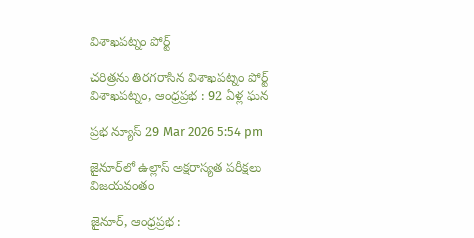విశాఖపట్నం పోర్ట్

చరిత్రను తిరగరాసిన విశాఖపట్నం పోర్ట్ విశాఖపట్నం, ఆంధ్ర‌ప్ర‌భ : 92 ఏళ్ల ఘన

ప్రభ న్యూస్ 29 Mar 2026 5:54 pm

జైనూర్‌లో ఉల్లాస్ అక్షరాస్యత పరీక్షలు విజయవంతం

జైనూర్, ఆంధ్రప్రభ :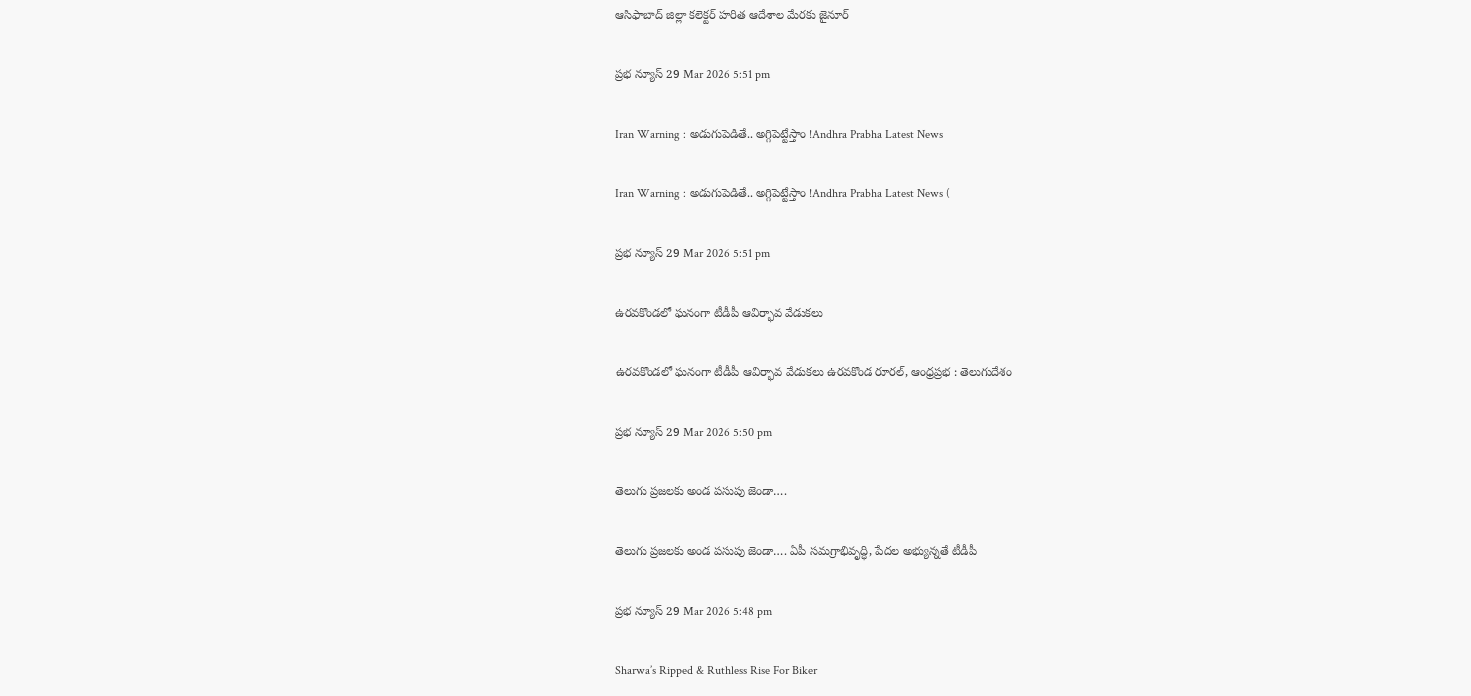ఆసిఫాబాద్ జిల్లా కలెక్టర్ హరిత ఆదేశాల మేరకు జైనూర్

ప్రభ న్యూస్ 29 Mar 2026 5:51 pm

Iran Warning : అడుగుపెడితే.. అగ్గిపెట్టేస్తాం !Andhra Prabha Latest News

Iran Warning : అడుగుపెడితే.. అగ్గిపెట్టేస్తాం !Andhra Prabha Latest News (

ప్రభ న్యూస్ 29 Mar 2026 5:51 pm

ఉరవకొండలో ఘనంగా టీడీపీ ఆవిర్భావ వేడుకలు

ఉరవకొండలో ఘనంగా టీడీపీ ఆవిర్భావ వేడుకలు ఉరవకొండ రూరల్, ఆంధ్రప్రభ : తెలుగుదేశం

ప్రభ న్యూస్ 29 Mar 2026 5:50 pm

తెలుగు ప్రజలకు అండ పసుపు జెండా….

తెలుగు ప్రజలకు అండ పసుపు జెండా…. ఏపీ సమగ్రాభివృద్ధి, పేదల అభ్యున్నతే టీడీపీ

ప్రభ న్యూస్ 29 Mar 2026 5:48 pm

Sharwa’s Ripped & Ruthless Rise For Biker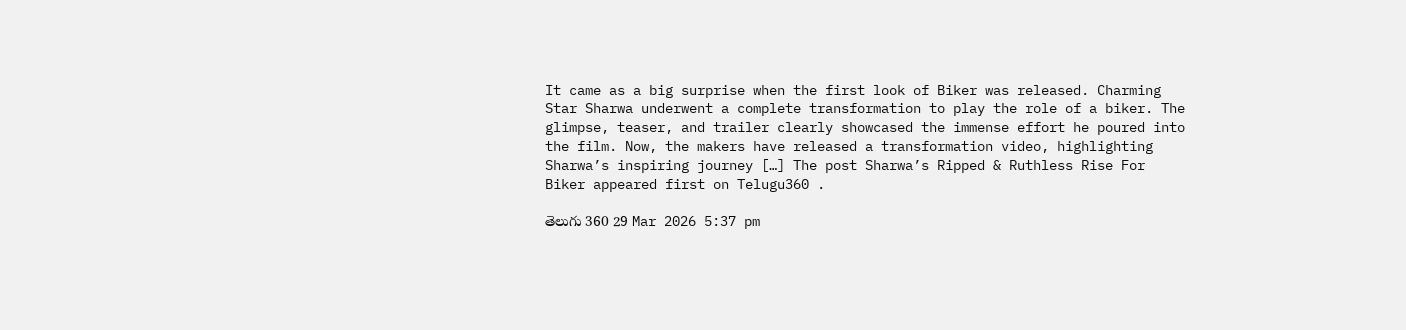It came as a big surprise when the first look of Biker was released. Charming Star Sharwa underwent a complete transformation to play the role of a biker. The glimpse, teaser, and trailer clearly showcased the immense effort he poured into the film. Now, the makers have released a transformation video, highlighting Sharwa’s inspiring journey […] The post Sharwa’s Ripped & Ruthless Rise For Biker appeared first on Telugu360 .

తెలుగు 360 29 Mar 2026 5:37 pm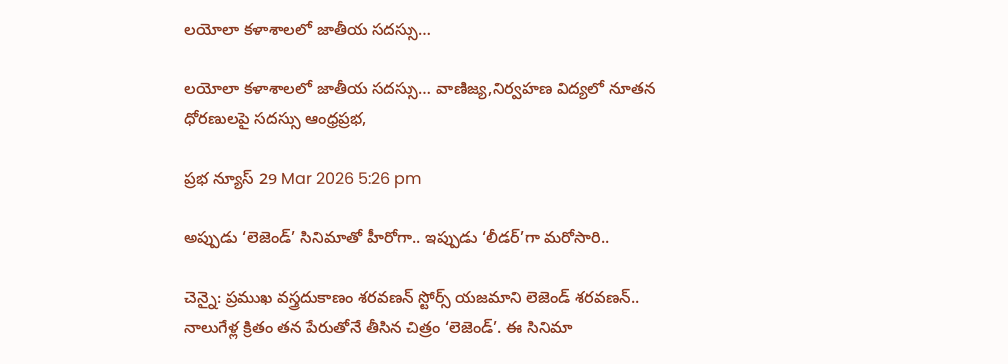లయోలా కళాశాలలో జాతీయ సదస్సు…

లయోలా కళాశాలలో జాతీయ సదస్సు… వాణిజ్య,నిర్వహణ విద్యలో నూతన ధోరణులపై సదస్సు ఆంధ్రప్రభ,

ప్రభ న్యూస్ 29 Mar 2026 5:26 pm

అప్పుడు ‘లెజెండ్’ సినిమాతో హీరోగా.. ఇప్పుడు ‘లీడర్’గా మరోసారి..

చెన్నై: ప్రముఖ వస్త్రదుకాణం శరవణన్ స్టోర్స్ యజమాని లెజెండ్ శరవణన్.. నాలుగేళ్ల క్రితం తన పేరుతోనే తీసిన చిత్రం ‘లెజెండ్’. ఈ సినిమా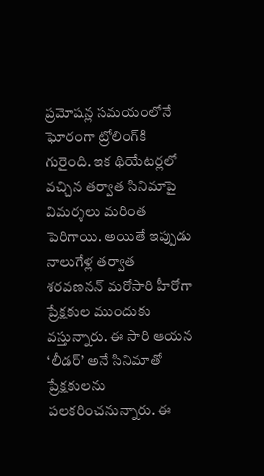ప్రమోషన్ల సమయంలోనే ఘోరంగా ట్రోలింగ్‌కి గురైంది. ఇక థియేటర్లలో వచ్చిన తర్వాత సినిమాపై విమర్శలు మరింత పెరిగాయి. అయితే ఇప్పుడు నాలుగేళ్ల తర్వాత శరవణనన్ మరోసారి హీరోగా ప్రేక్షకుల ముందుకు వస్తున్నారు. ఈ సారి ఆయన ‘లీడర్’ అనే సినిమాతో ప్రేక్షకులను పలకరించనున్నారు. ఈ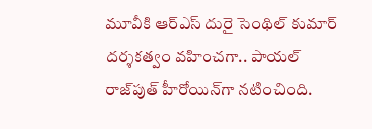మూవీకి ఆర్ఎస్ దురై సెంథిల్ కుమార్ దర్శకత్వం వహించగా.. పాయల్ రాజ్‌పుత్ హీరోయిన్‌గా నటించింది.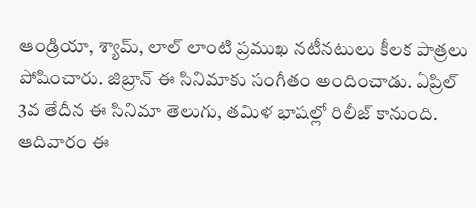ఆండ్రియా, శ్యామ్, లాల్ లాంటి ప్రముఖ నటీనటులు కీలక పాత్రలు పోషించారు. జిబ్రాన్ ఈ సినిమాకు సంగీతం అందించాడు. ఏప్రిల్ 3వ తేదీన ఈ సినిమా తెలుగు, తమిళ భాషల్లో రిలీజ్ కానుంది. ఆదివారం ఈ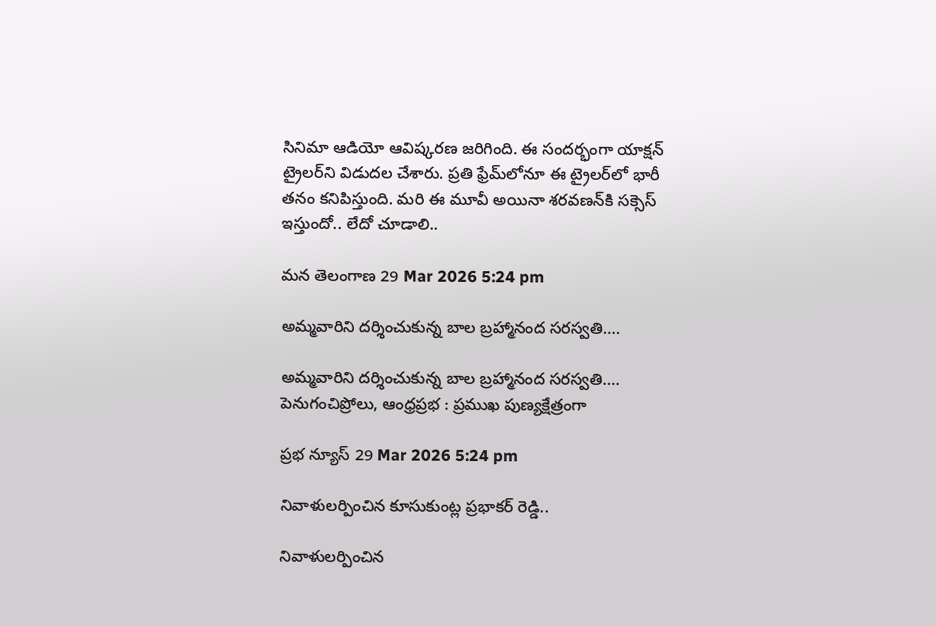సినిమా ఆడియో ఆవిష్కరణ జరిగింది. ఈ సందర్భంగా యాక్షన్ ట్రైలర్‌ని విడుదల చేశారు. ప్రతి ఫ్రేమ్‌లోనూ ఈ ట్రైలర్‌లో భారీ తనం కనిపిస్తుంది. మరి ఈ మూవీ అయినా శరవణన్‌కి సక్సెస్ ఇస్తుందో.. లేదో చూడాలి..

మన తెలంగాణ 29 Mar 2026 5:24 pm

అమ్మవారిని దర్శించుకున్న బాల బ్రహ్మానంద సరస్వతి….

అమ్మవారిని దర్శించుకున్న బాల బ్రహ్మానంద సరస్వతి…. పెనుగంచిప్రోలు, ఆంధ్రప్రభ : ప్రముఖ పుణ్యక్షేత్రంగా

ప్రభ న్యూస్ 29 Mar 2026 5:24 pm

నివాళులర్పించిన కూసుకుంట్ల ప్రభాకర్ రెడ్డి..

నివాళులర్పించిన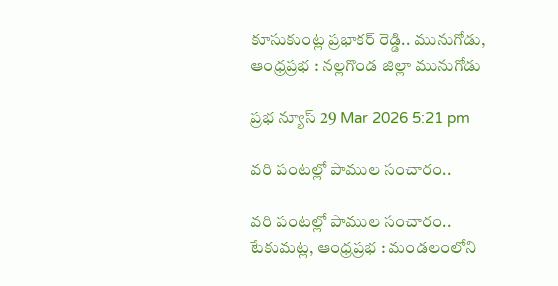కూసుకుంట్ల ప్రభాకర్ రెడ్డి.. మునుగోడు, ఆంధ్రప్రభ : నల్లగొండ జిల్లా మునుగోడు

ప్రభ న్యూస్ 29 Mar 2026 5:21 pm

వరి పంటల్లో పాముల సంచారం..

వరి పంటల్లో పాముల సంచారం.. టేకుమట్ల, ఆంధ్రప్రభ : మండలంలోని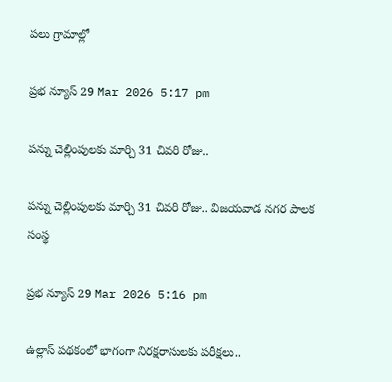పలు గ్రామాల్లో

ప్రభ న్యూస్ 29 Mar 2026 5:17 pm

పన్ను చెల్లింపులకు మార్చి 31 చివరి రోజు..

పన్ను చెల్లింపులకు మార్చి 31 చివరి రోజు.. విజయవాడ నగర పాలక సంస్థ

ప్రభ న్యూస్ 29 Mar 2026 5:16 pm

ఉల్లాస్ పథకంలో భాగంగా నిరక్షరాసులకు పరీక్షలు..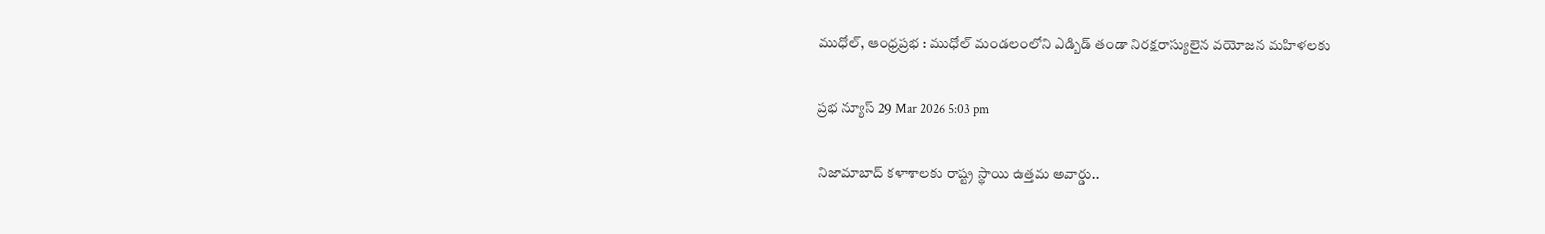ముధోల్, ఆంధ్రప్రభ : ముధోల్ మండలంలోని ఎడ్బిడ్ తండా నిరక్షరాస్యులైన వయోజన మహిళలకు

ప్రభ న్యూస్ 29 Mar 2026 5:03 pm

నిజామాబాద్ కళాశాలకు రాష్ట్ర స్థాయి ఉత్తమ అవార్డు..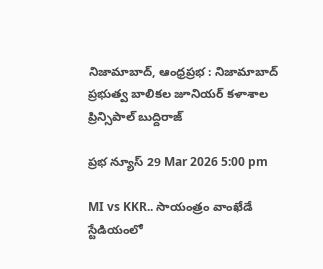నిజామాబాద్, ఆంధ్రప్రభ : నిజామాబాద్ ప్రభుత్వ బాలికల జూనియర్ కళాశాల ప్రిన్సిపాల్ బుద్దిరాజ్

ప్రభ న్యూస్ 29 Mar 2026 5:00 pm

MI vs KKR.. సాయంత్రం వాంఖేడే స్టేడియంలో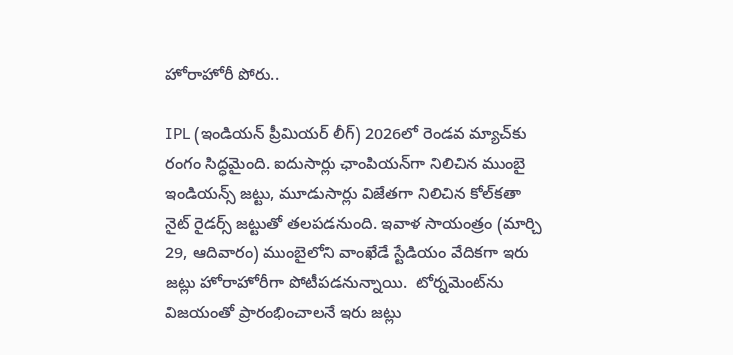హోరాహోరీ పోరు..

IPL (ఇండియన్ ప్రీమియర్ లీగ్) 2026లో రెండవ మ్యాచ్‌కు రంగం సిద్ధమైంది. ఐదుసార్లు ఛాంపియన్‌గా నిలిచిన ముంబై ఇండియన్స్ జట్టు, మూడుసార్లు విజేతగా నిలిచిన కోల్‌కతా నైట్ రైడర్స్ జట్టుతో తలపడనుంది. ఇవాళ సాయంత్రం (మార్చి 29, ఆదివారం) ముంబైలోని వాంఖేడే స్టేడియం వేదికగా ఇరు జట్లు హోరాహోరీగా పోటీపడనున్నాయి.  టోర్నమెంట్‌ను విజయంతో ప్రారంభించాలనే ఇరు జట్లు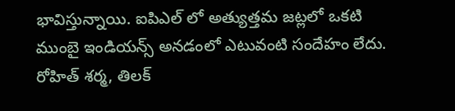భావిస్తున్నాయి. ఐపిఎల్ లో అత్యుత్తమ జట్లలో ఒకటి ముంబై ఇండియన్స్ అనడంలో ఎటువంటి సందేహం లేదు. రోహిత్ శర్మ, తిలక్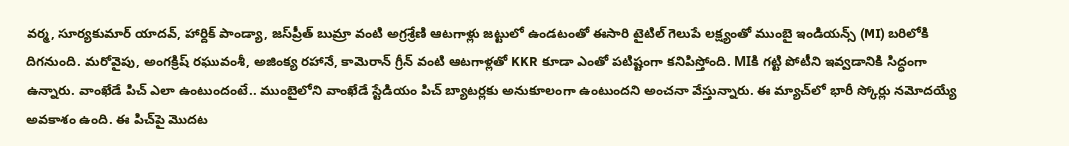వర్మ, సూర్యకుమార్ యాదవ్, హార్దిక్ పాండ్యా, జస్‌ప్రీత్ బుమ్రా వంటి అగ్రశ్రేణి ఆటగాళ్లు జట్టులో ఉండటంతో ఈసారి టైటిల్ గెలుపే లక్ష్యంతో ముంబై ఇండియన్స్ (MI) బరిలోకి దిగనుంది. మరోవైపు, అంగక్రిష్ రఘువంశీ, అజింక్య రహానే, కామెరాన్ గ్రీన్ వంటి ఆటగాళ్లతో KKR కూడా ఎంతో పటిష్టంగా కనిపిస్తోంది. MIకి గట్టి పోటీని ఇవ్వడానికి సిద్ధంగా ఉన్నారు. వాంఖేడే పిచ్ ఎలా ఉంటుందంటే.. ముంబైలోని వాంఖేడే స్టేడియం పిచ్ బ్యాటర్లకు అనుకూలంగా ఉంటుందని అంచనా వేస్తున్నారు. ఈ మ్యాచ్‌లో భారీ స్కోర్లు నమోదయ్యే అవకాశం ఉంది. ఈ పిచ్‌పై మొదట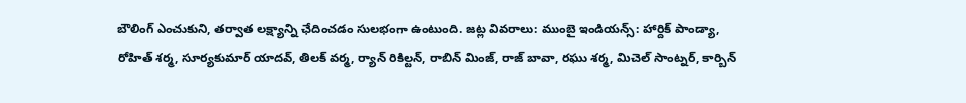బౌలింగ్ ఎంచుకుని, తర్వాత లక్ష్యాన్ని ఛేదించడం సులభంగా ఉంటుంది. జట్ల వివరాలు: ముంబై ఇండియన్స్: హార్దిక్ పాండ్యా, రోహిత్ శర్మ, సూర్యకుమార్ యాదవ్, తిలక్ వర్మ, ర్యాన్ రికిల్టన్, రాబిన్ మింజ్, రాజ్ బావా, రఘు శర్మ, మిచెల్ సాంట్నర్, కార్బిన్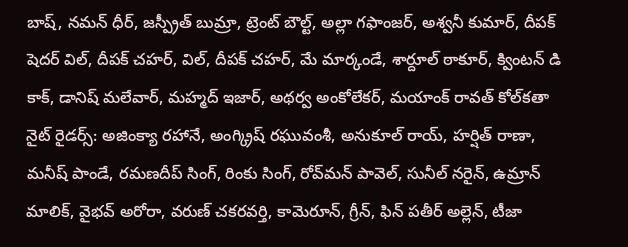బాష్, నమన్ ధీర్, జస్ప్రీత్ బుమ్రా, ట్రెంట్ బౌల్ట్, అల్లా గఫాంజర్, అశ్వనీ కుమార్, దీపక్ షెదర్ విల్, దీపక్ చహర్, విల్, దీపక్ చహర్, మే మార్కండే, శార్దూల్ ఠాకూర్, క్వింటన్ డి కాక్, డానిష్ మలేవార్, మహ్మద్ ఇజార్, అథర్వ అంకోలేకర్, మయాంక్ రావత్ కోల్‌కతా నైట్ రైడర్స్: అజింక్యా రహానే, అంగ్క్రిష్ రఘువంశీ, అనుకూల్ రాయ్, హర్షిత్ రాణా, మనీష్ పాండే, రమణదీప్ సింగ్, రింకు సింగ్, రోవ్‌మన్ పావెల్, సునీల్ నరైన్, ఉమ్రాన్ మాలిక్, వైభవ్ అరోరా, వరుణ్ చకరవర్తి, కామెరూన్, గ్రీన్, ఫిన్ పతీర్ అల్లెన్, టీజా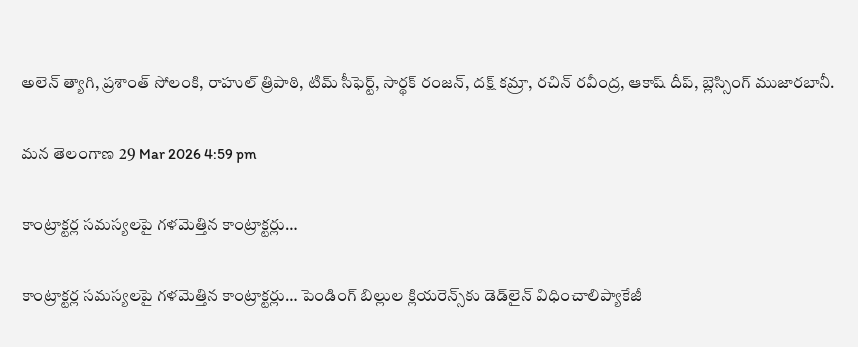అలెన్ త్యాగి, ప్రశాంత్ సోలంకి, రాహుల్ త్రిపాఠి, టిమ్ సీఫెర్ట్, సార్థక్ రంజన్, దక్ష్ కమ్రా, రచిన్ రవీంద్ర, ఆకాష్ దీప్, బ్లెస్సింగ్ ముజారబానీ.

మన తెలంగాణ 29 Mar 2026 4:59 pm

కాంట్రాక్టర్ల సమస్యలపై గళమెత్తిన కాంట్రాక్టర్లు…

కాంట్రాక్టర్ల సమస్యలపై గళమెత్తిన కాంట్రాక్టర్లు… పెండింగ్ బిల్లుల క్లియరెన్స్‌కు డెడ్‌లైన్ విధించాలిప్యాకేజీ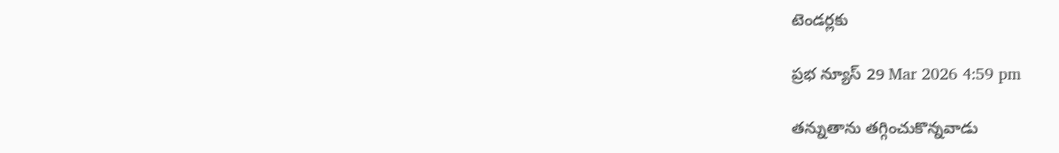టెండర్లకు

ప్రభ న్యూస్ 29 Mar 2026 4:59 pm

తన్నుతాను తగ్గించుకొన్నవాడు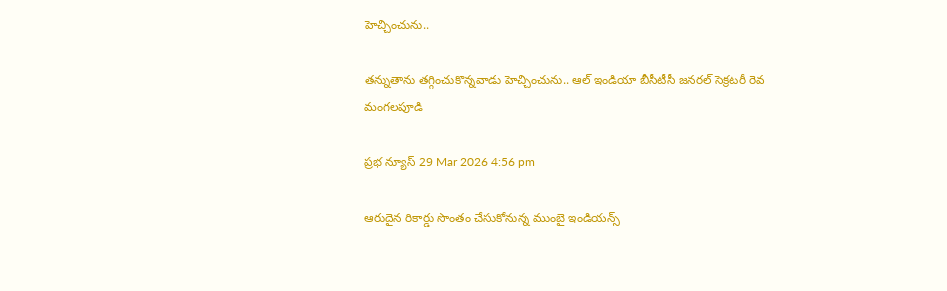హెచ్చించును..

తన్నుతాను తగ్గించుకొన్నవాడు హెచ్చించును.. ఆల్ ఇండియా బీసీటీసీ జనరల్ సెక్రటరీ రెవ మంగలపూడి

ప్రభ న్యూస్ 29 Mar 2026 4:56 pm

ఆరుదైన రికార్డు సొంతం చేసుకోనున్న ముంబై ఇండియన్స్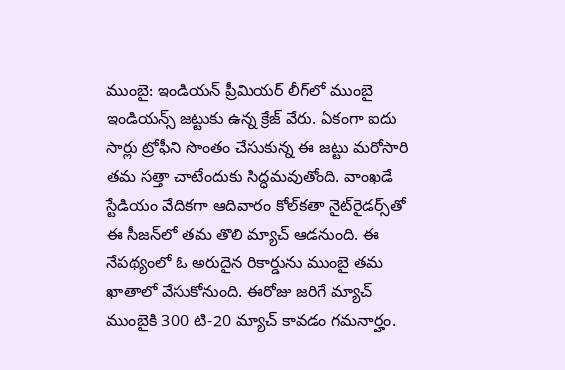ముంబై: ఇండియన్ ప్రీమియర్ లీగ్‌లో ముంబై ఇండియన్స్ జట్టుకు ఉన్న క్రేజ్ వేరు. ఏకంగా ఐదు సార్లు ట్రోఫీని సొంతం చేసుకున్న ఈ జట్టు మరోసారి తమ సత్తా చాటేందుకు సిద్ధమవుతోంది. వాంఖడే స్టేడియం వేదికగా ఆదివారం కోల్‌కతా నైట్‌రైడర్స్‌తో ఈ సీజన్‌లో తమ తొలి మ్యాచ్ ఆడనుంది. ఈ నేపథ్యంలో ఓ అరుదైన రికార్డును ముంబై తమ ఖాతాలో వేసుకోనుంది. ఈరోజు జరిగే మ్యాచ్ ముంబైకి 300 టి-20 మ్యాచ్ కావడం గమనార్హం.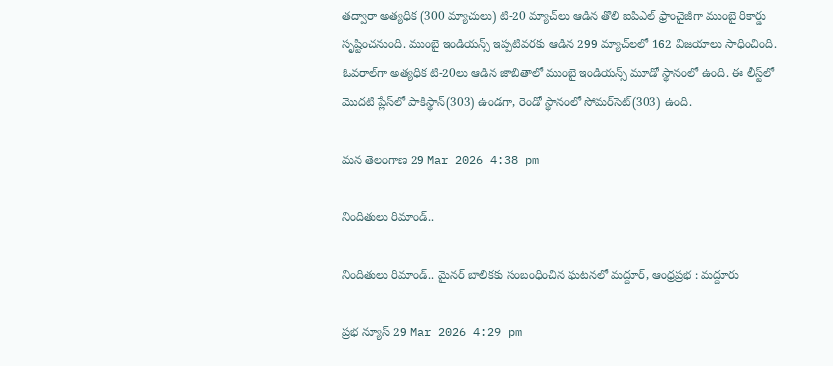తద్వారా అత్యధిక (300 మ్యాచులు) టి-20 మ్యాచ్‌లు ఆడిన తొలి ఐపిఎల్ ఫ్రాంచైజీగా ముంబై రికార్డు సృష్టించనుంది. ముంబై ఇండియన్స్ ఇప్పటివరకు ఆడిన 299 మ్యాచ్‌లలో 162 విజయాలు సాధించింది. ఓవరాల్‌గా అత్యధిక టి-20లు ఆడిన జాబితాలో ముంబై ఇండియన్స్ మూడో స్థానంలో ఉంది. ఈ లీస్ట్‌లో మొదటి ప్లేస్‌లో పాకిస్థాన్(303) ఉండగా, రెండో స్థానంలో సోమర్‌సెట్(303) ఉంది.

మన తెలంగాణ 29 Mar 2026 4:38 pm

నిందితులు రిమాండ్..

నిందితులు రిమాండ్.. మైనర్ బాలికకు సంబంధించిన ఘటనలో మద్దూర్, ఆంధ్రప్రభ : మద్దూరు

ప్రభ న్యూస్ 29 Mar 2026 4:29 pm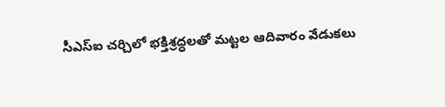సీఎస్ఐ చర్చిలో భక్తిశ్రద్ధలతో మట్టల ఆదివారం వేడుకలు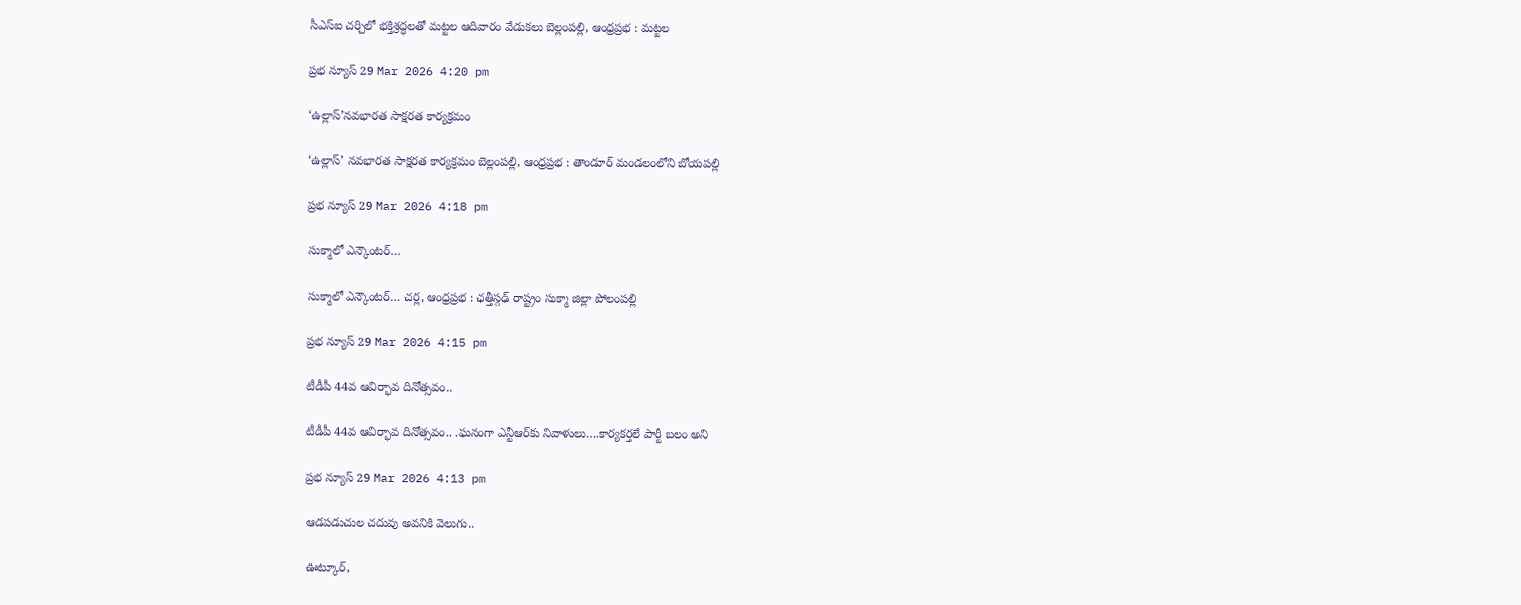సీఎస్ఐ చర్చిలో భక్తిశ్రద్ధలతో మట్టల ఆదివారం వేడుకలు బెల్లంపల్లి, ఆంధ్రప్రభ : మట్టల

ప్రభ న్యూస్ 29 Mar 2026 4:20 pm

‘ఉల్లాస్’నవభారత సాక్షరత కార్యక్రమం

‘ఉల్లాస్’ నవభారత సాక్షరత కార్యక్రమం బెల్లంపల్లి, ఆంధ్రప్రభ : తాండూర్ మండలంలోని బోయపల్లి

ప్రభ న్యూస్ 29 Mar 2026 4:18 pm

సుక్మాలో ఎన్కౌంటర్…

సుక్మాలో ఎన్కౌంటర్… చర్ల, ఆంధ్రప్రభ : ఛత్తీస్గఢ్ రాష్ట్రం సుక్మా జిల్లా పోలంపల్లి

ప్రభ న్యూస్ 29 Mar 2026 4:15 pm

టీడీపీ 44వ ఆవిర్భావ దినోత్సవం..

టీడీపీ 44వ ఆవిర్భావ దినోత్సవం.. .ఘనంగా ఎన్టీఆర్‌కు నివాళులు….కార్యకర్తలే పార్టీ బలం అని

ప్రభ న్యూస్ 29 Mar 2026 4:13 pm

ఆడపడుచుల చదువు అవనికి వెలుగు..

ఊట్కూర్,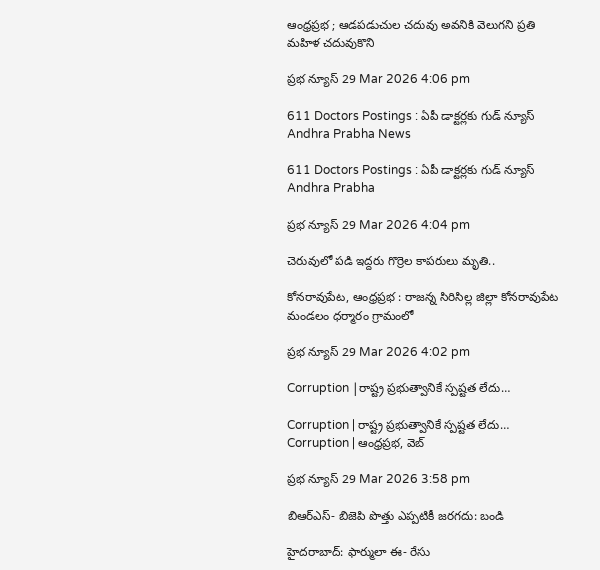ఆంధ్రప్రభ ; ఆడపడుచుల చదువు అవనికి వెలుగని ప్రతి మహిళ చదువుకొని

ప్రభ న్యూస్ 29 Mar 2026 4:06 pm

611 Doctors Postings : ఏపీ డాక్టర్లకు గుడ్ న్యూస్ Andhra Prabha News

611 Doctors Postings : ఏపీ డాక్టర్లకు గుడ్ న్యూస్ Andhra Prabha

ప్రభ న్యూస్ 29 Mar 2026 4:04 pm

చెరువులో పడి ఇద్దరు గొర్రెల కాపరులు మృతి..

కోనరావుపేట, ఆంధ్రప్రభ : రాజన్న సిరిసిల్ల జిల్లా కోనరావుపేట మండలం ధర్మారం గ్రామంలో

ప్రభ న్యూస్ 29 Mar 2026 4:02 pm

Corruption |రాష్ట్ర ప్రభుత్వానికే స్పష్టత లేదు…

Corruption | రాష్ట్ర ప్రభుత్వానికే స్పష్టత లేదు… Corruption | ఆంధ్రప్రభ, వెబ్

ప్రభ న్యూస్ 29 Mar 2026 3:58 pm

బిఆర్ఎస్- బిజెపి పొత్తు ఎప్పటికీ జరగదు: బండి

హైదరాబాద్: ఫార్ములా ఈ- రేసు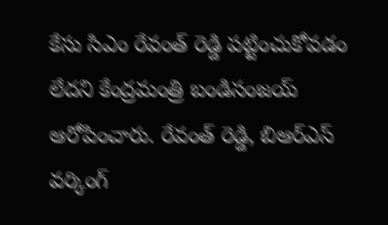కేసు సిఎం రేవంత్ రెడ్డి పట్టించుకోవడం లేదని కేంద్రమంత్రి బండిసంజయ్ ఆరోపించారు. రేవంత్ రెడ్డి, బిఆర్ఎస్ వర్కింగ్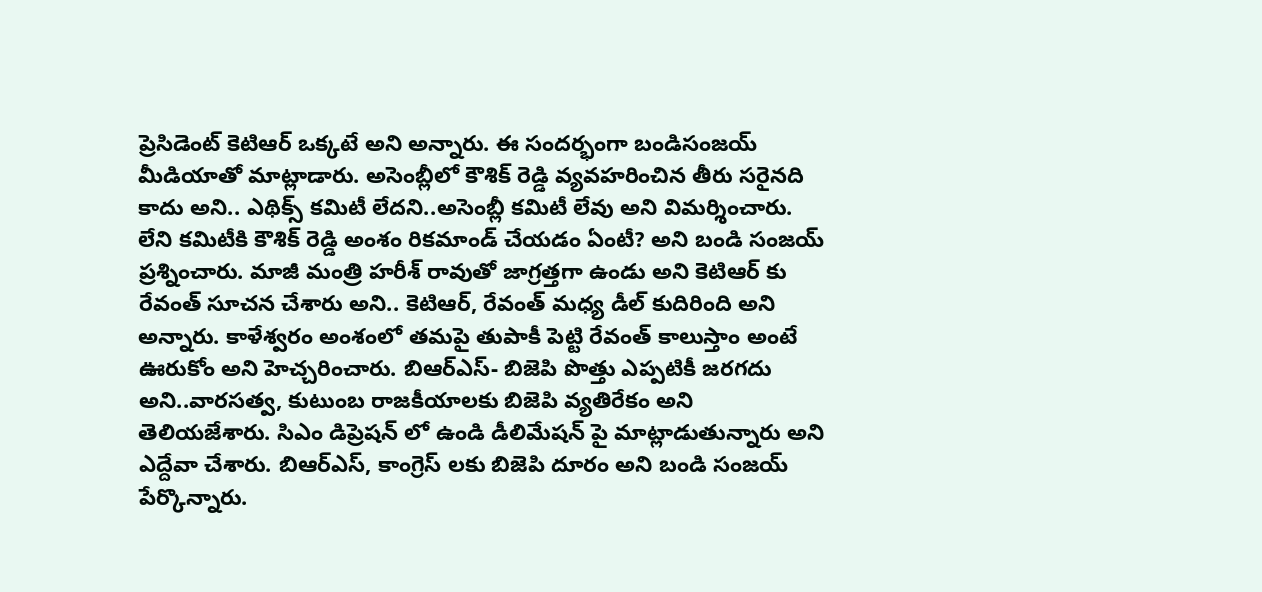ప్రెసిడెంట్ కెటిఆర్ ఒక్కటే అని అన్నారు. ఈ సందర్భంగా బండిసంజయ్ మీడియాతో మాట్లాడారు. అసెంబ్లీలో కౌశిక్ రెడ్డి వ్యవహరించిన తీరు సరైనది కాదు అని.. ఎథిక్స్ కమిటీ లేదని..అసెంబ్లీ కమిటీ లేవు అని విమర్శించారు. లేని కమిటీకి కౌశిక్ రెడ్డి అంశం రికమాండ్ చేయడం ఏంటీ? అని బండి సంజయ్ ప్రశ్నించారు. మాజీ మంత్రి హరీశ్ రావుతో జాగ్రత్తగా ఉండు అని కెటిఆర్ కు రేవంత్ సూచన చేశారు అని.. కెటిఆర్, రేవంత్ మధ్య డీల్ కుదిరింది అని అన్నారు. కాళేశ్వరం అంశంలో తమపై తుపాకీ పెట్టి రేవంత్ కాలుస్తాం అంటే ఊరుకోం అని హెచ్చరించారు. బిఆర్ఎస్- బిజెపి పొత్తు ఎప్పటికీ జరగదు అని..వారసత్వ, కుటుంబ రాజకీయాలకు బిజెపి వ్యతిరేకం అని తెలియజేశారు. సిఎం డిప్రెషన్ లో ఉండి డీలిమేషన్ పై మాట్లాడుతున్నారు అని ఎద్దేవా చేశారు. బిఆర్ఎస్, కాంగ్రెస్ లకు బిజెపి దూరం అని బండి సంజయ్ పేర్కొన్నారు.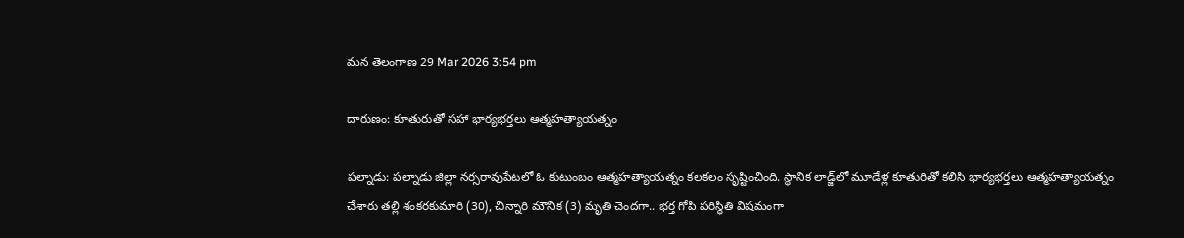మన తెలంగాణ 29 Mar 2026 3:54 pm

దారుణం: కూతురుతో సహా భార్యభర్తలు ఆత్మహత్యాయత్నం

పల్నాడు: పల్నాడు జిల్లా నర్సరావుపేటలో ఓ కుటుంబం ఆత్మహత్యాయత్నం కలకలం సృష్టించింది. స్థానిక లాడ్జ్‌లో మూడేళ్ల కూతురితో కలిసి భార్యభర్తలు ఆత్మహత్యాయత్నం చేశారు తల్లి శంకరకుమారి (30), చిన్నారి మౌనిక (3) మృతి చెందగా.. భర్త గోపి పరిస్థితి విషమంగా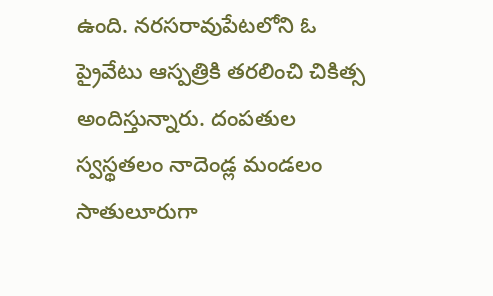ఉంది. నరసరావుపేటలోని ఓ ప్రైవేటు ఆస్పత్రికి తరలించి చికిత్స అందిస్తున్నారు. దంపతుల స్వస్థతలం నాదెండ్ల మండలం సాతులూరుగా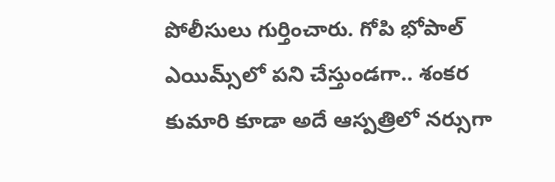పోలీసులు గుర్తించారు. గోపి భోపాల్ ఎయిమ్స్‌లో పని చేస్తుండగా.. శంకర కుమారి కూడా అదే ఆస్పత్రిలో నర్సుగా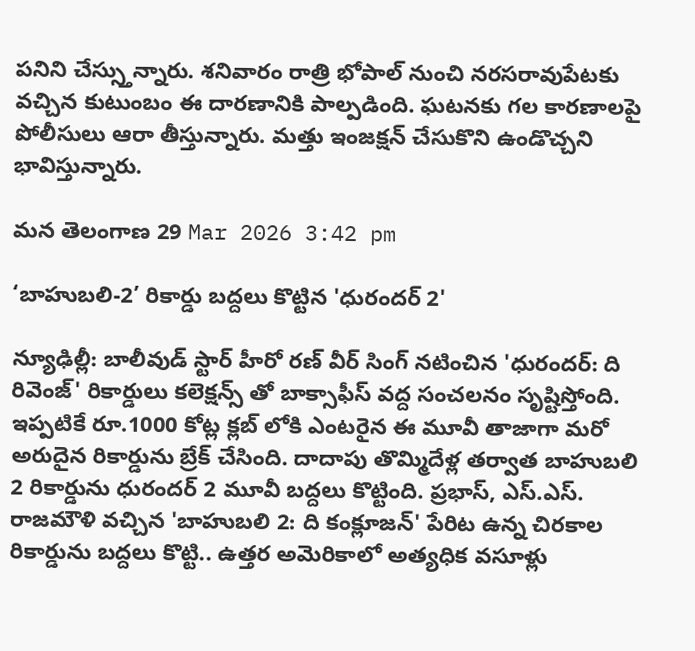పనిని చేస్స్తున్నారు. శనివారం రాత్రి భోపాల్ నుంచి నరసరావుపేటకు వచ్చిన కుటుంబం ఈ దారణానికి పాల్పడింది. ఘటనకు గల కారణాలపై పోలీసులు ఆరా తీస్తున్నారు. మత్తు ఇంజక్షన్ చేసుకొని ఉండొచ్చని భావిస్తున్నారు.

మన తెలంగాణ 29 Mar 2026 3:42 pm

‘బాహుబలి-2’ రికార్డు బద్దలు కొట్టిన 'ధురందర్ 2'

న్యూఢిల్లీ: బాలీవుడ్ స్టార్ హీరో రణ్ వీర్ సింగ్ నటించిన 'ధురందర్: ది రివెంజ్' రికార్డులు కలెక్షన్స్ తో బాక్సాఫీస్ వద్ద సంచలనం సృష్టిస్తోంది. ఇప్పటికే రూ.1000 కోట్ల క్లబ్ లోకి ఎంటరైన ఈ మూవీ తాజాగా మరో అరుదైన రికార్డును బ్రేక్ చేసింది. దాదాపు తొమ్మిదేళ్ల తర్వాత బాహుబలి 2 రికార్డును ధురందర్ 2 మూవీ బద్దలు కొట్టింది. ప్రభాస్, ఎస్.ఎస్. రాజమౌళి వచ్చిన 'బాహుబలి 2: ది కంక్లూజన్' పేరిట ఉన్న చిరకాల రికార్డును బద్దలు కొట్టి.. ఉత్తర అమెరికాలో అత్యధిక వసూళ్లు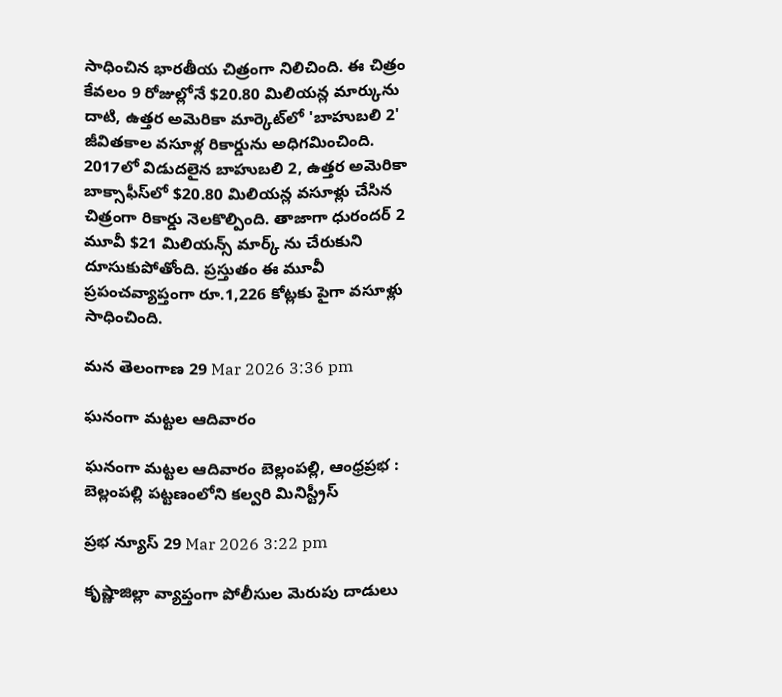సాధించిన భారతీయ చిత్రంగా నిలిచింది. ఈ చిత్రం కేవలం 9 రోజుల్లోనే $20.80 మిలియన్ల మార్కును దాటి, ఉత్తర అమెరికా మార్కెట్‌లో 'బాహుబలి 2' జీవితకాల వసూళ్ల రికార్డును అధిగమించింది.  2017లో విడుదలైన బాహుబలి 2, ఉత్తర అమెరికా బాక్సాఫీస్‌లో $20.80 మిలియన్ల వసూళ్లు చేసిన చిత్రంగా రికార్డు నెలకొల్పింది. తాజాగా ధురందర్ 2 మూవీ $21 మిలియన్స్ మార్క్ ను చేరుకుని దూసుకుపోతోంది. ప్రస్తుతం ఈ మూవీ ప్రపంచవ్యాప్తంగా రూ.1,226 కోట్లకు పైగా వసూళ్లు సాధించింది.

మన తెలంగాణ 29 Mar 2026 3:36 pm

ఘనంగా మట్టల ఆదివారం

ఘనంగా మట్టల ఆదివారం బెల్లంపల్లి, ఆంధ్రప్రభ : బెల్లంపల్లి పట్టణంలోని కల్వరి మినిస్ట్రీస్

ప్రభ న్యూస్ 29 Mar 2026 3:22 pm

కృష్ణాజిల్లా వ్యాప్తంగా పోలీసుల మెరుపు దాడులు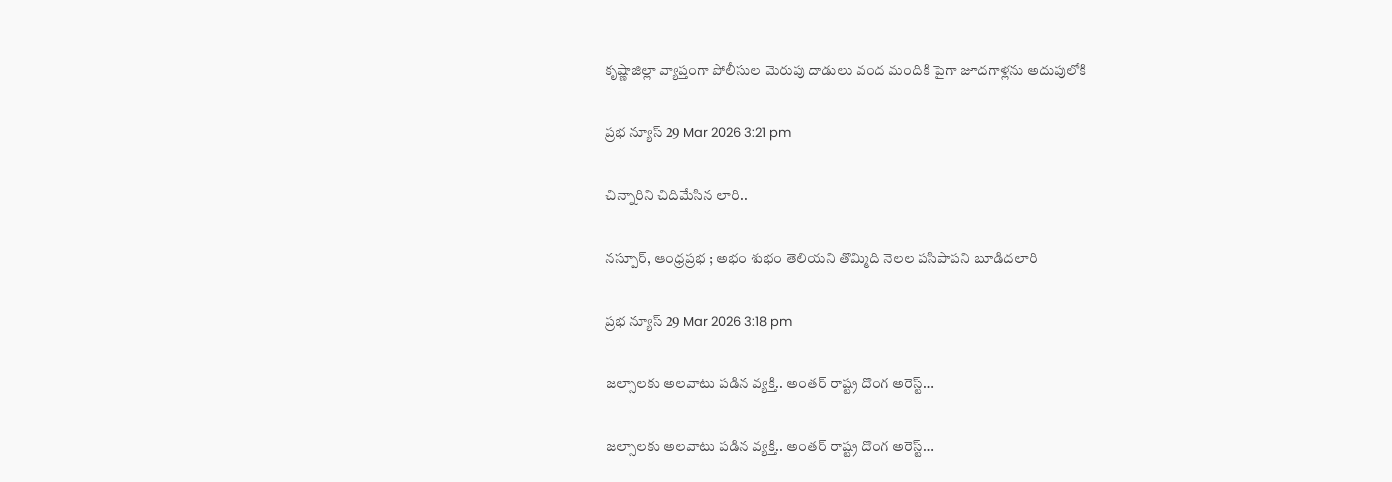కృష్ణాజిల్లా వ్యాప్తంగా పోలీసుల మెరుపు దాడులు వంద మందికి పైగా జూదగాళ్లను అదుపులోకి

ప్రభ న్యూస్ 29 Mar 2026 3:21 pm

చిన్నారిని చిదిమేసిన లారి..

నస్పూర్, ఆంధ్రప్రభ ; అభం శుభం తెలియని తొమ్మిది నెలల పసిపాపని బూడిదలారి

ప్రభ న్యూస్ 29 Mar 2026 3:18 pm

జల్సాలకు అలవాటు పడిన వ్యక్తి.. అంతర్ రాష్ట్ర దొంగ అరెస్ట్…

జల్సాలకు అలవాటు పడిన వ్యక్తి.. అంతర్ రాష్ట్ర దొంగ అరెస్ట్…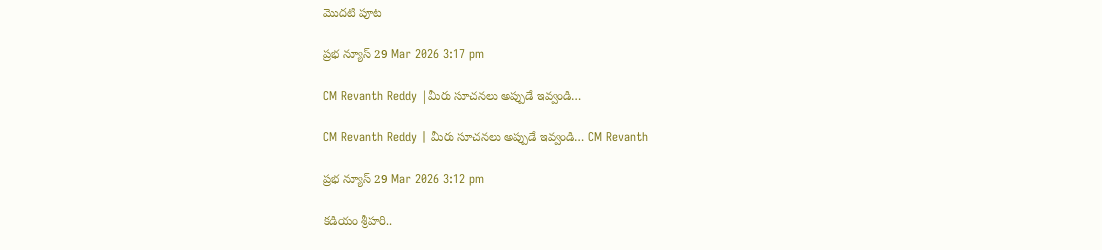మొదటి పూట

ప్రభ న్యూస్ 29 Mar 2026 3:17 pm

CM Revanth Reddy |మీరు సూచనలు అప్పుడే ఇవ్వండి…

CM Revanth Reddy | మీరు సూచనలు అప్పుడే ఇవ్వండి… CM Revanth

ప్రభ న్యూస్ 29 Mar 2026 3:12 pm

కడియం శ్రీహరి..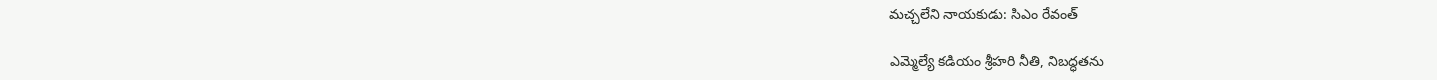మచ్చలేని నాయకుడు: సిఎం రేవంత్

ఎమ్మెల్యే కడియం శ్రీహరి నీతి, నిబద్ధతను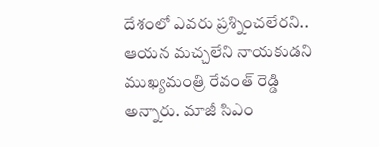దేశంలో ఎవరు ప్రశ్నించలేరని.. ఆయన మచ్చలేని నాయకుడని ముఖ్యమంత్రి రేవంత్ రెడ్డి అన్నారు. మాజీ సిఎం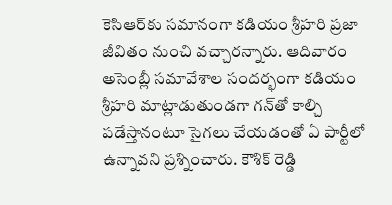కెసిఆర్‌కు సమానంగా కడియం శ్రీహరి ప్రజా జీవితం నుంచి వచ్చారన్నారు. ఆదివారం అసెంబ్లీ సమావేశాల సందర్భంగా కడియం శ్రీహరి మాట్లాడుతుండగా గన్‌తో కాల్చి పడేస్తానంటూ సైగలు చేయడంతో ఏ పార్టీలో ఉన్నావని ప్రశ్నించారు. కౌశిక్ రెడ్డి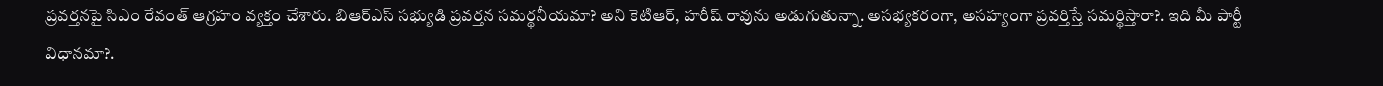ప్రవర్తనపై సిఎం రేవంత్ ఆగ్రహం వ్యక్తం చేశారు. బిఆర్ఎస్ సభ్యుడి ప్రవర్తన సమర్థనీయమా? అని కెటిఆర్, హరీష్ రావును అడుగుతున్నా. అసభ్యకరంగా, అసహ్యంగా ప్రవర్తిస్తే సమర్థిస్తారా?. ఇది మీ పార్టీ విధానమా?.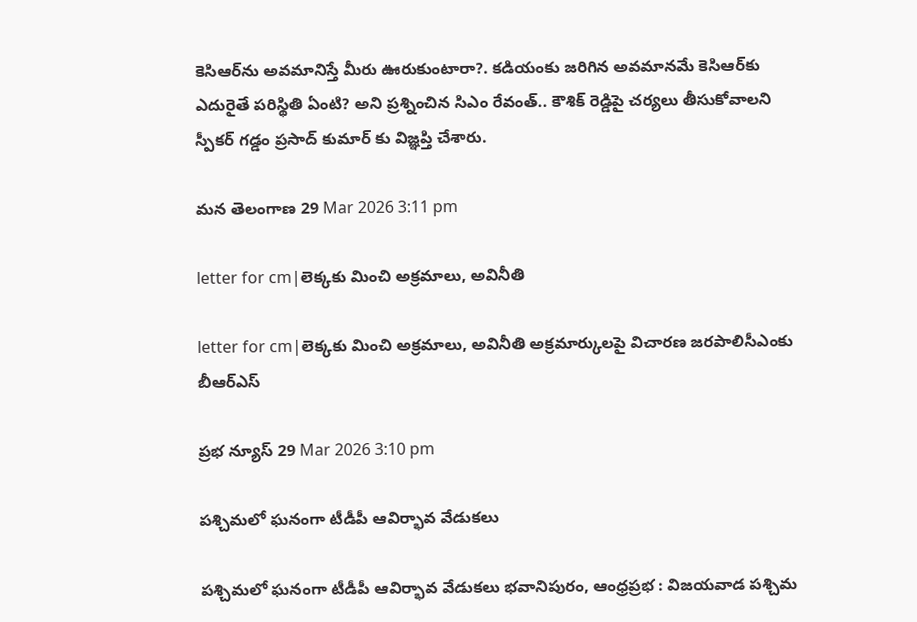కెసిఆర్‌ను అవమానిస్తే మీరు ఊరుకుంటారా?. కడియంకు జరిగిన అవమానమే కెసిఆర్‌కు ఎదురైతే పరిస్థితి ఏంటి? అని ప్రశ్నించిన సిఎం రేవంత్.. కౌశిక్ రెడ్డిపై చర్యలు తీసుకోవాలని స్పీకర్ గడ్డం ప్రసాద్ కుమార్ కు విజ్ఞప్తి చేశారు.

మన తెలంగాణ 29 Mar 2026 3:11 pm

letter for cm|లెక్క‌కు మించి అక్ర‌మాలు, అవినీతి

letter for cm|లెక్క‌కు మించి అక్ర‌మాలు, అవినీతి అక్ర‌మార్కుల‌పై విచార‌ణ జ‌ర‌పాలిసీఎంకు బీఆర్ఎస్

ప్రభ న్యూస్ 29 Mar 2026 3:10 pm

పశ్చిమలో ఘనంగా టీడీపీ ఆవిర్భావ వేడుకలు

పశ్చిమలో ఘనంగా టీడీపీ ఆవిర్భావ వేడుకలు భవానిపురం, ఆంధ్రప్రభ : విజయవాడ పశ్చిమ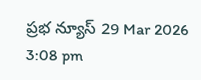ప్రభ న్యూస్ 29 Mar 2026 3:08 pm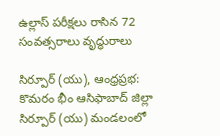ఉల్లాస్ పరీక్షలు రాసిన 72 సంవత్సరాలు వృద్ధురాలు

సిర్పూర్ (యు), ఆంధ్రప్రభ: కొమరం భీం ఆసిఫాబాద్ జిల్లా సిర్పూర్ (యు) మండలంలో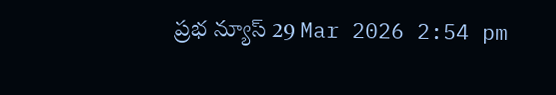ప్రభ న్యూస్ 29 Mar 2026 2:54 pm